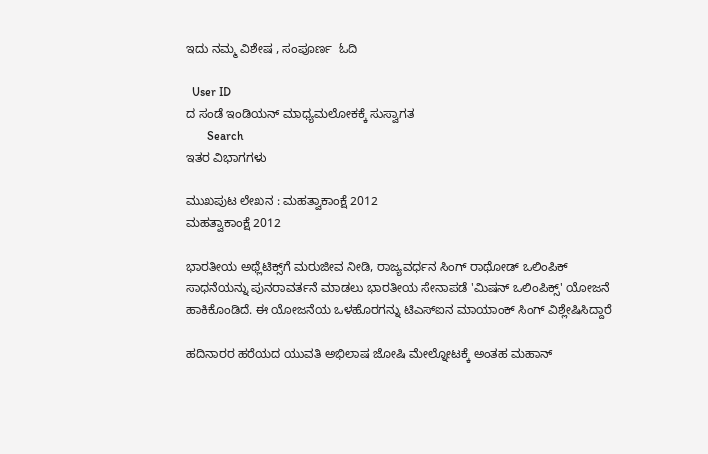ಇದು ನಮ್ಮ ವಿಶೇಷ , ಸಂಪೂರ್ಣ  ಓದಿ

  User ID
ದ ಸಂಡೆ ಇಂಡಿಯನ್ ಮಾಧ್ಯಮಲೋಕಕ್ಕೆ ಸುಸ್ವಾಗತ
       Search
ಇತರ ವಿಭಾಗಗಳು

ಮುಖಪುಟ ಲೇಖನ : ಮಹತ್ವಾಕಾಂಕ್ಷೆ 2012
ಮಹತ್ವಾಕಾಂಕ್ಷೆ 2012

ಭಾರತೀಯ ಅಥ್ಲೆಟಿಕ್ಸ್‌ಗೆ ಮರುಜೀವ ನೀಡಿ, ರಾಜ್ಯವರ್ಧನ ಸಿಂಗ್ ರಾಥೋಡ್ ಒಲಿಂಪಿಕ್ ಸಾಧನೆಯನ್ನು ಪುನರಾವರ್ತನೆ ಮಾಡಲು ಭಾರತೀಯ ಸೇನಾಪಡೆ 'ಮಿಷನ್ ಒಲಿಂಪಿಕ್ಸ್' ಯೋಜನೆ ಹಾಕಿಕೊಂಡಿದೆ. ಈ ಯೋಜನೆಯ ಒಳಹೊರಗನ್ನು ಟಿಎಸ್‌ಐನ ಮಾಯಾಂಕ್ ಸಿಂಗ್ ವಿಶ್ಲೇಷಿಸಿದ್ದಾರೆ

ಹದಿನಾರರ ಹರೆಯದ ಯುವತಿ ಅಭಿಲಾಷ ಜೋಷಿ ಮೇಲ್ನೋಟಕ್ಕೆ ಅಂತಹ ಮಹಾನ್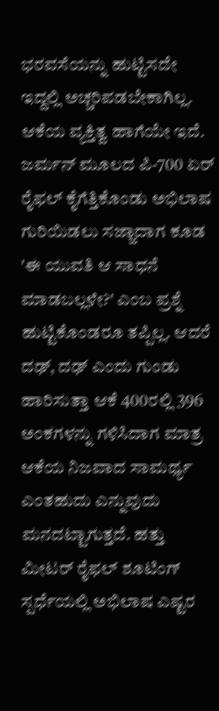ಭರವಸೆಯನ್ನು ಹುಟ್ಟಿಸದೇ ಇದ್ದಲ್ಲಿ ಅಚ್ಚರಿಪಡಬೇಕಾಗಿಲ್ಲ. ಆಕೆಯ ವ್ಯಕ್ತಿತ್ವ ಹಾಗೆಯೇ ಇದೆ. ಜರ್ಮನ್ ಮೂಲದ ಪಿ-700 ಏರ್ ರೈಫಲ್ ಕೈಗೆತ್ತಿಕೊಂಡು ಅಭಿಲಾಷ ಗುರಿಯಿಡಲು ಸಜ್ಜಾದಾಗ ಕೂಡ 'ಈ ಯುವತಿ ಆ ಸಾಧನೆ ಮಾಡಬಲ್ಲಳೇ?' ಎಂಬ ಪ್ರಶ್ನೆ ಹುಟ್ಟಿಕೊಂಡರೂ ತಪ್ಪಿಲ್ಲ. ಆದರೆ ದಢ್, ದಢ್ ಎಂದು ಗುಂಡು ಹಾರಿಸುತ್ತಾ ಆಕೆ 400ರಲ್ಲಿ 396 ಅಂಕಗಳನ್ನು ಗಳಿಸಿದಾಗ ಮಾತ್ರ ಆಕೆಯ ನಿಜವಾದ ಸಾಮರ್ಥ್ಯ ಎಂತಹುದು ಎನ್ನುವುದು ಮನದಟ್ಟಾಗುತ್ತದೆ. ಹತ್ತು ಮೀಟರ್ ರೈಫಲ್ ಶೂಟಿಂಗ್ ಸ್ಪರ್ಧೆಯಲ್ಲಿ ಅಭಿಲಾಷ ಎಷ್ಟರ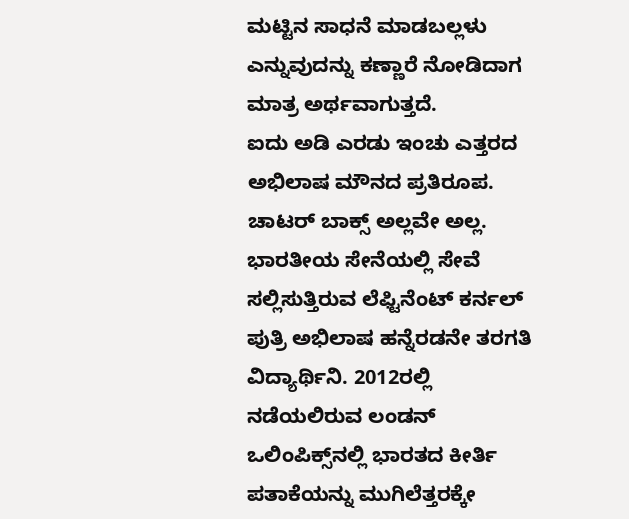ಮಟ್ಟಿನ ಸಾಧನೆ ಮಾಡಬಲ್ಲಳು ಎನ್ನುವುದನ್ನು ಕಣ್ಣಾರೆ ನೋಡಿದಾಗ ಮಾತ್ರ ಅರ್ಥವಾಗುತ್ತದೆ.
ಐದು ಅಡಿ ಎರಡು ಇಂಚು ಎತ್ತರದ ಅಭಿಲಾಷ ಮೌನದ ಪ್ರತಿರೂಪ. ಚಾಟರ್ ಬಾಕ್ಸ್ ಅಲ್ಲವೇ ಅಲ್ಲ. ಭಾರತೀಯ ಸೇನೆಯಲ್ಲಿ ಸೇವೆ ಸಲ್ಲಿಸುತ್ತಿರುವ ಲೆಫ್ಟಿನೆಂಟ್ ಕರ್ನಲ್ ಪುತ್ರಿ ಅಭಿಲಾಷ ಹನ್ನೆರಡನೇ ತರಗತಿ ವಿದ್ಯಾರ್ಥಿನಿ. 2012ರಲ್ಲಿ ನಡೆಯಲಿರುವ ಲಂಡನ್ ಒಲಿಂಪಿಕ್ಸ್‌ನಲ್ಲಿ ಭಾರತದ ಕೀರ್ತಿ ಪತಾಕೆಯನ್ನು ಮುಗಿಲೆತ್ತರಕ್ಕೇ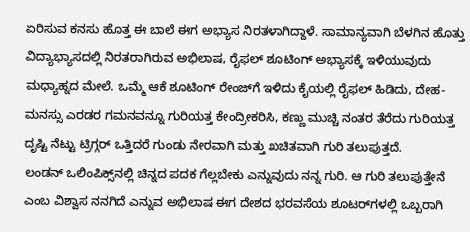ಏರಿಸುವ ಕನಸು ಹೊತ್ತ ಈ ಬಾಲೆ ಈಗ ಅಭ್ಯಾಸ ನಿರತಳಾಗಿದ್ದಾಳೆ. ಸಾಮಾನ್ಯವಾಗಿ ಬೆಳಗಿನ ಹೊತ್ತು ವಿದ್ಯಾಭ್ಯಾಸದಲ್ಲಿ ನಿರತರಾಗಿರುವ ಅಭಿಲಾಷ, ರೈಫಲ್ ಶೂಟಿಂಗ್ ಅಭ್ಯಾಸಕ್ಕೆ ಇಳಿಯುವುದು ಮಧ್ಯಾಹ್ನದ ಮೇಲೆ. ಒಮ್ಮೆ ಆಕೆ ಶೂಟಿಂಗ್ ರೇಂಜ್‌ಗೆ ಇಳಿದು ಕೈಯಲ್ಲಿ ರೈಫಲ್ ಹಿಡಿದು, ದೇಹ-ಮನಸ್ಸು ಎರಡರ ಗಮನವನ್ನೂ ಗುರಿಯತ್ತ ಕೇಂದ್ರೀಕರಿಸಿ, ಕಣ್ಣು ಮುಚ್ಚಿ ನಂತರ ತೆರೆದು ಗುರಿಯತ್ತ ದೃಷ್ಟಿ ನೆಟ್ಟು ಟ್ರಿಗ್ಗರ್ ಒತ್ತಿದರೆ ಗುಂಡು ನೇರವಾಗಿ ಮತ್ತು ಖಚಿತವಾಗಿ ಗುರಿ ತಲುಪುತ್ತದೆ.
ಲಂಡನ್ ಒಲಿಂಪಿಕ್ಸ್‌ನಲ್ಲಿ ಚಿನ್ನದ ಪದಕ ಗೆಲ್ಲಬೇಕು ಎನ್ನುವುದು ನನ್ನ ಗುರಿ. ಆ ಗುರಿ ತಲುಪುತ್ತೇನೆ ಎಂಬ ವಿಶ್ವಾಸ ನನಗಿದೆ ಎನ್ನುವ ಅಭಿಲಾಷ ಈಗ ದೇಶದ ಭರವಸೆಯ ಶೂಟರ್‌ಗಳಲ್ಲಿ ಒಬ್ಬರಾಗಿ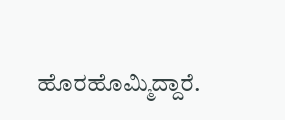ಹೊರಹೊಮ್ಮಿದ್ದಾರೆ.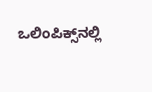ಒಲಿಂಪಿಕ್ಸ್‌ನಲ್ಲಿ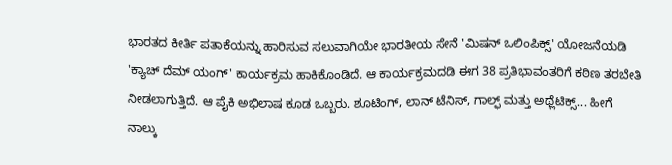ಭಾರತದ ಕೀರ್ತಿ ಪತಾಕೆಯನ್ನು ಹಾರಿಸುವ ಸಲುವಾಗಿಯೇ ಭಾರತೀಯ ಸೇನೆ 'ಮಿಷನ್ ಒಲಿಂಪಿಕ್ಸ್' ಯೋಜನೆಯಡಿ 'ಕ್ಯಾಚ್ ದೆಮ್ ಯಂಗ್' ಕಾರ್ಯಕ್ರಮ ಹಾಕಿಕೊಂಡಿದೆ. ಆ ಕಾರ್ಯಕ್ರಮದಡಿ ಈಗ 38 ಪ್ರತಿಭಾವಂತರಿಗೆ ಕಠಿಣ ತರಬೇತಿ ನೀಡಲಾಗುತ್ತಿದೆ. ಆ ಪೈಕಿ ಅಭಿಲಾಷ ಕೂಡ ಒಬ್ಬರು. ಶೂಟಿಂಗ್, ಲಾನ್ ಟೆನಿಸ್, ಗಾಲ್ಫ್ ಮತ್ತು ಅಥ್ಲೆಟಿಕ್ಸ್... ಹೀಗೆ ನಾಲ್ಕು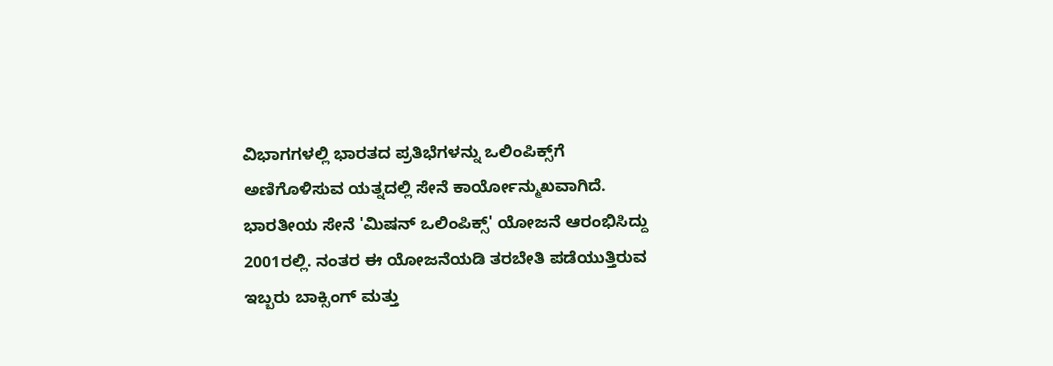ವಿಭಾಗಗಳಲ್ಲಿ ಭಾರತದ ಪ್ರತಿಭೆಗಳನ್ನು ಒಲಿಂಪಿಕ್ಸ್‌ಗೆ ಅಣಿಗೊಳಿಸುವ ಯತ್ನದಲ್ಲಿ ಸೇನೆ ಕಾರ್ಯೋನ್ಮುಖವಾಗಿದೆ.
ಭಾರತೀಯ ಸೇನೆ 'ಮಿಷನ್ ಒಲಿಂಪಿಕ್ಸ್' ಯೋಜನೆ ಆರಂಭಿಸಿದ್ದು 2001ರಲ್ಲಿ. ನಂತರ ಈ ಯೋಜನೆಯಡಿ ತರಬೇತಿ ಪಡೆಯುತ್ತಿರುವ ಇಬ್ಬರು ಬಾಕ್ಸಿಂಗ್ ಮತ್ತು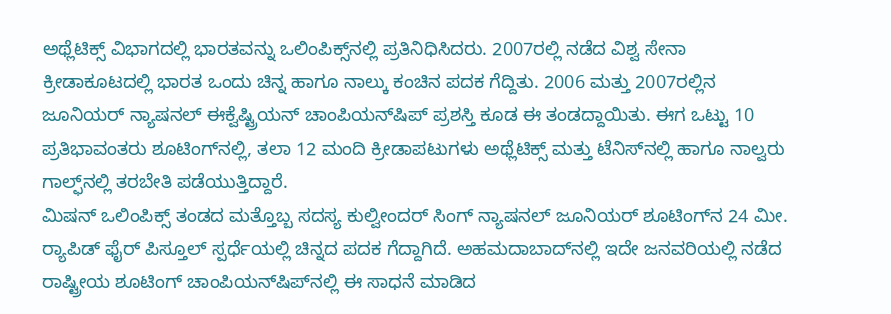ಅಥ್ಲೆಟಿಕ್ಸ್ ವಿಭಾಗದಲ್ಲಿ ಭಾರತವನ್ನು ಒಲಿಂಪಿಕ್ಸ್‌ನಲ್ಲಿ ಪ್ರತಿನಿಧಿಸಿದರು. 2007ರಲ್ಲಿ ನಡೆದ ವಿಶ್ವ ಸೇನಾ ಕ್ರೀಡಾಕೂಟದಲ್ಲಿ ಭಾರತ ಒಂದು ಚಿನ್ನ ಹಾಗೂ ನಾಲ್ಕು ಕಂಚಿನ ಪದಕ ಗೆದ್ದಿತು. 2006 ಮತ್ತು 2007ರಲ್ಲಿನ ಜೂನಿಯರ್ ನ್ಯಾಷನಲ್ ಈಕ್ವೆಷ್ಟ್ರಿಯನ್ ಚಾಂಪಿಯನ್‌ಷಿಪ್ ಪ್ರಶಸ್ತಿ ಕೂಡ ಈ ತಂಡದ್ದಾಯಿತು. ಈಗ ಒಟ್ಟು 10 ಪ್ರತಿಭಾವಂತರು ಶೂಟಿಂಗ್‌ನಲ್ಲಿ, ತಲಾ 12 ಮಂದಿ ಕ್ರೀಡಾಪಟುಗಳು ಅಥ್ಲೆಟಿಕ್ಸ್ ಮತ್ತು ಟೆನಿಸ್‌ನಲ್ಲಿ ಹಾಗೂ ನಾಲ್ವರು ಗಾಲ್ಫ್‌ನಲ್ಲಿ ತರಬೇತಿ ಪಡೆಯುತ್ತಿದ್ದಾರೆ.
ಮಿಷನ್ ಒಲಿಂಪಿಕ್ಸ್ ತಂಡದ ಮತ್ತೊಬ್ಬ ಸದಸ್ಯ ಕುಲ್ವೀಂದರ್ ಸಿಂಗ್ ನ್ಯಾಷನಲ್ ಜೂನಿಯರ್ ಶೂಟಿಂಗ್‌ನ 24 ಮೀ. ರ್‍ಯಾಪಿಡ್ ಫೈರ್ ಪಿಸ್ತೂಲ್ ಸ್ಪರ್ಧೆಯಲ್ಲಿ ಚಿನ್ನದ ಪದಕ ಗೆದ್ದಾಗಿದೆ. ಅಹಮದಾಬಾದ್‌ನಲ್ಲಿ ಇದೇ ಜನವರಿಯಲ್ಲಿ ನಡೆದ ರಾಷ್ಟ್ರೀಯ ಶೂಟಿಂಗ್ ಚಾಂಪಿಯನ್‌ಷಿಪ್‌ನಲ್ಲಿ ಈ ಸಾಧನೆ ಮಾಡಿದ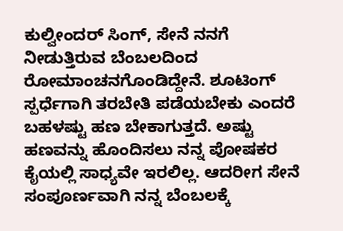ಕುಲ್ವೀಂದರ್ ಸಿಂಗ್, ಸೇನೆ ನನಗೆ ನೀಡುತ್ತಿರುವ ಬೆಂಬಲದಿಂದ ರೋಮಾಂಚನಗೊಂಡಿದ್ದೇನೆ. ಶೂಟಿಂಗ್ ಸ್ಪರ್ಧೆಗಾಗಿ ತರಬೇತಿ ಪಡೆಯಬೇಕು ಎಂದರೆ ಬಹಳಷ್ಟು ಹಣ ಬೇಕಾಗುತ್ತದೆ. ಅಷ್ಟು ಹಣವನ್ನು ಹೊಂದಿಸಲು ನನ್ನ ಪೋಷಕರ ಕೈಯಲ್ಲಿ ಸಾಧ್ಯವೇ ಇರಲಿಲ್ಲ. ಆದರೀಗ ಸೇನೆ ಸಂಪೂರ್ಣವಾಗಿ ನನ್ನ ಬೆಂಬಲಕ್ಕೆ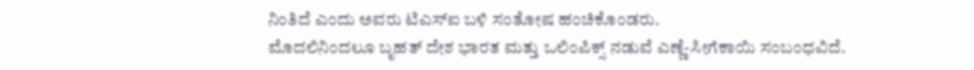ನಿಂತಿದೆ ಎಂದು ಅವರು ಟಿಎಸ್‌ಐ ಬಳಿ ಸಂತೋಷ ಹಂಚಿಕೊಂಡರು.
ಮೊದಲಿನಿಂದಲೂ ಬೃಹತ್ ದೇಶ ಭಾರತ ಮತ್ತು ಒಲಿಂಪಿಕ್ಸ್ ನಡುವೆ ಎಣ್ಣೆ-ಸೀಗೆಕಾಯಿ ಸಂಬಂಧವಿದೆ.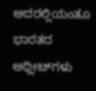ಅದರಲ್ಲಿಯಂತೂ ಭಾರತದ ಅಥ್ಲೀಟ್‌ಗಳು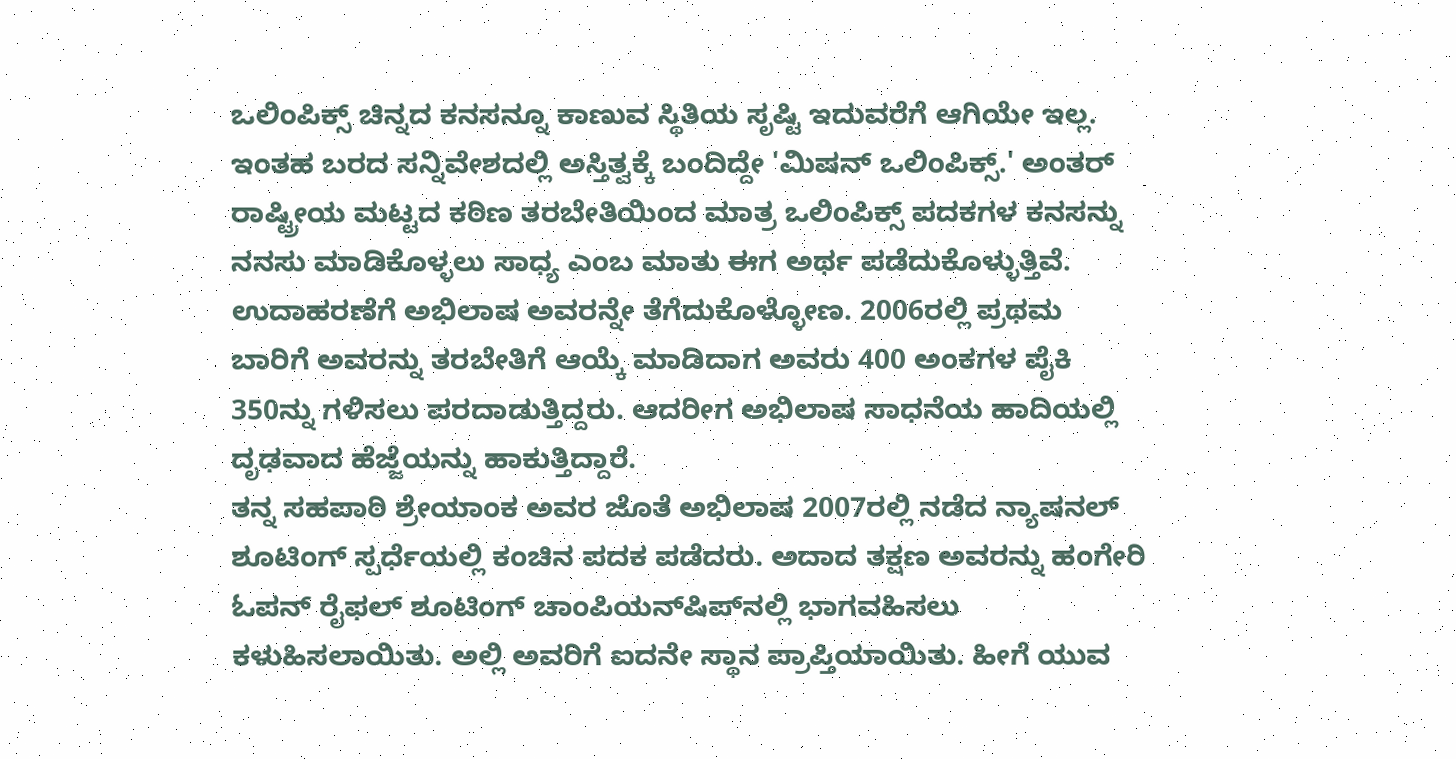ಒಲಿಂಪಿಕ್ಸ್ ಚಿನ್ನದ ಕನಸನ್ನೂ ಕಾಣುವ ಸ್ಥಿತಿಯ ಸೃಷ್ಟಿ ಇದುವರೆಗೆ ಆಗಿಯೇ ಇಲ್ಲ. ಇಂತಹ ಬರದ ಸನ್ನಿವೇಶದಲ್ಲಿ ಅಸ್ತಿತ್ವಕ್ಕೆ ಬಂದಿದ್ದೇ 'ಮಿಷನ್ ಒಲಿಂಪಿಕ್ಸ್.' ಅಂತರ್ ರಾಷ್ಟ್ರೀಯ ಮಟ್ಟದ ಕಠಿಣ ತರಬೇತಿಯಿಂದ ಮಾತ್ರ ಒಲಿಂಪಿಕ್ಸ್ ಪದಕಗಳ ಕನಸನ್ನು ನನಸು ಮಾಡಿಕೊಳ್ಳಲು ಸಾಧ್ಯ ಎಂಬ ಮಾತು ಈಗ ಅರ್ಥ ಪಡೆದುಕೊಳ್ಳುತ್ತಿವೆ. ಉದಾಹರಣೆಗೆ ಅಭಿಲಾಷ ಅವರನ್ನೇ ತೆಗೆದುಕೊಳ್ಳೋಣ. 2006ರಲ್ಲಿ ಪ್ರಥಮ ಬಾರಿಗೆ ಅವರನ್ನು ತರಬೇತಿಗೆ ಆಯ್ಕೆ ಮಾಡಿದಾಗ ಅವರು 400 ಅಂಕಗಳ ಪೈಕಿ 350ನ್ನು ಗಳಿಸಲು ಪರದಾಡುತ್ತಿದ್ದರು. ಆದರೀಗ ಅಭಿಲಾಷ ಸಾಧನೆಯ ಹಾದಿಯಲ್ಲಿ ದೃಢವಾದ ಹೆಜ್ಜೆಯನ್ನು ಹಾಕುತ್ತಿದ್ದಾರೆ.
ತನ್ನ ಸಹಪಾಠಿ ಶ್ರೇಯಾಂಕ ಅವರ ಜೊತೆ ಅಭಿಲಾಷ 2007ರಲ್ಲಿ ನಡೆದ ನ್ಯಾಷನಲ್ ಶೂಟಿಂಗ್ ಸ್ಪರ್ಧೆಯಲ್ಲಿ ಕಂಚಿನ ಪದಕ ಪಡೆದರು. ಅದಾದ ತಕ್ಷಣ ಅವರನ್ನು ಹಂಗೇರಿ ಓಪನ್ ರೈಫಲ್ ಶೂಟಿಂಗ್ ಚಾಂಪಿಯನ್‌ಷಿಪ್‌ನಲ್ಲಿ ಭಾಗವಹಿಸಲು ಕಳುಹಿಸಲಾಯಿತು. ಅಲ್ಲಿ ಅವರಿಗೆ ಐದನೇ ಸ್ಥಾನ ಪ್ರಾಪ್ತಿಯಾಯಿತು. ಹೀಗೆ ಯುವ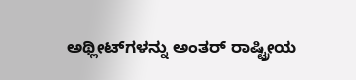ಅಥ್ಲೀಟ್‌ಗಳನ್ನು ಅಂತರ್ ರಾಷ್ಟ್ರೀಯ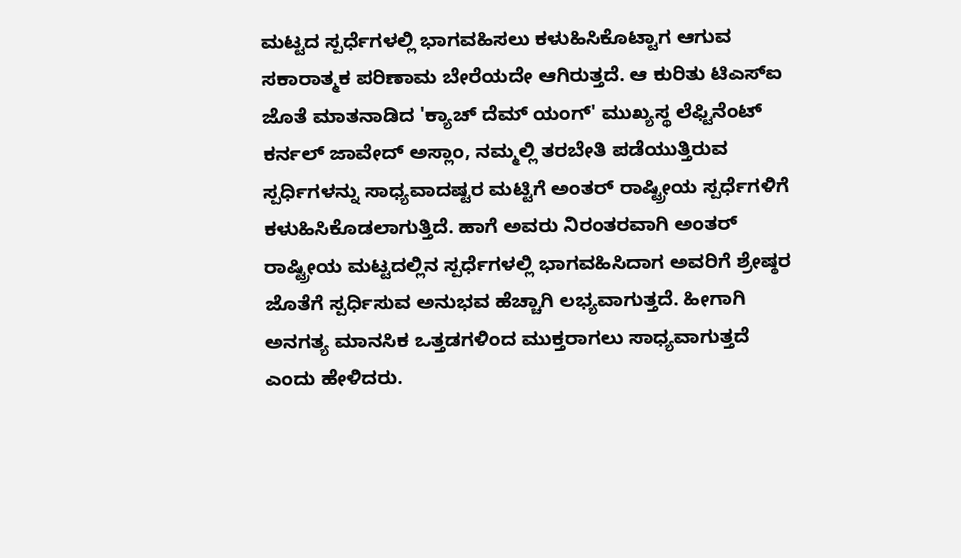ಮಟ್ಟದ ಸ್ಪರ್ಧೆಗಳಲ್ಲಿ ಭಾಗವಹಿಸಲು ಕಳುಹಿಸಿಕೊಟ್ಟಾಗ ಆಗುವ ಸಕಾರಾತ್ಮಕ ಪರಿಣಾಮ ಬೇರೆಯದೇ ಆಗಿರುತ್ತದೆ. ಆ ಕುರಿತು ಟಿಎಸ್‌ಐ ಜೊತೆ ಮಾತನಾಡಿದ 'ಕ್ಯಾಚ್ ದೆಮ್ ಯಂಗ್' ಮುಖ್ಯಸ್ಥ ಲೆಫ್ಟಿನೆಂಟ್ ಕರ್ನಲ್ ಜಾವೇದ್ ಅಸ್ಲಾಂ, ನಮ್ಮಲ್ಲಿ ತರಬೇತಿ ಪಡೆಯುತ್ತಿರುವ ಸ್ಪರ್ಧಿಗಳನ್ನು ಸಾಧ್ಯವಾದಷ್ಟರ ಮಟ್ಟಿಗೆ ಅಂತರ್ ರಾಷ್ಟ್ರೀಯ ಸ್ಪರ್ಧೆಗಳಿಗೆ ಕಳುಹಿಸಿಕೊಡಲಾಗುತ್ತಿದೆ. ಹಾಗೆ ಅವರು ನಿರಂತರವಾಗಿ ಅಂತರ್ ರಾಷ್ಟ್ರೀಯ ಮಟ್ಟದಲ್ಲಿನ ಸ್ಪರ್ಧೆಗಳಲ್ಲಿ ಭಾಗವಹಿಸಿದಾಗ ಅವರಿಗೆ ಶ್ರೇಷ್ಠರ ಜೊತೆಗೆ ಸ್ಪರ್ಧಿಸುವ ಅನುಭವ ಹೆಚ್ಚಾಗಿ ಲಭ್ಯವಾಗುತ್ತದೆ. ಹೀಗಾಗಿ ಅನಗತ್ಯ ಮಾನಸಿಕ ಒತ್ತಡಗಳಿಂದ ಮುಕ್ತರಾಗಲು ಸಾಧ್ಯವಾಗುತ್ತದೆ ಎಂದು ಹೇಳಿದರು.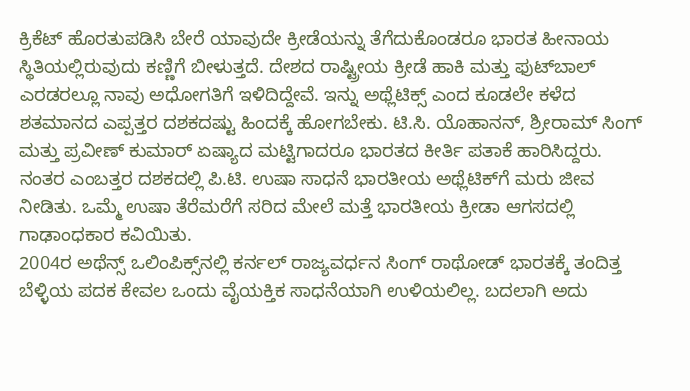ಕ್ರಿಕೆಟ್ ಹೊರತುಪಡಿಸಿ ಬೇರೆ ಯಾವುದೇ ಕ್ರೀಡೆಯನ್ನು ತೆಗೆದುಕೊಂಡರೂ ಭಾರತ ಹೀನಾಯ ಸ್ಥಿತಿಯಲ್ಲಿರುವುದು ಕಣ್ಣಿಗೆ ಬೀಳುತ್ತದೆ. ದೇಶದ ರಾಷ್ಟ್ರೀಯ ಕ್ರೀಡೆ ಹಾಕಿ ಮತ್ತು ಫುಟ್‌ಬಾಲ್ ಎರಡರಲ್ಲೂ ನಾವು ಅಧೋಗತಿಗೆ ಇಳಿದಿದ್ದೇವೆ. ಇನ್ನು ಅಥ್ಲೆಟಿಕ್ಸ್ ಎಂದ ಕೂಡಲೇ ಕಳೆದ ಶತಮಾನದ ಎಪ್ಪತ್ತರ ದಶಕದಷ್ಟು ಹಿಂದಕ್ಕೆ ಹೋಗಬೇಕು. ಟಿ.ಸಿ. ಯೊಹಾನನ್, ಶ್ರೀರಾಮ್ ಸಿಂಗ್ ಮತ್ತು ಪ್ರವೀಣ್ ಕುಮಾರ್ ಏಷ್ಯಾದ ಮಟ್ಟಿಗಾದರೂ ಭಾರತದ ಕೀರ್ತಿ ಪತಾಕೆ ಹಾರಿಸಿದ್ದರು.
ನಂತರ ಎಂಬತ್ತರ ದಶಕದಲ್ಲಿ ಪಿ.ಟಿ. ಉಷಾ ಸಾಧನೆ ಭಾರತೀಯ ಅಥ್ಲೆಟಿಕ್‌ಗೆ ಮರು ಜೀವ ನೀಡಿತು. ಒಮ್ಮೆ ಉಷಾ ತೆರೆಮರೆಗೆ ಸರಿದ ಮೇಲೆ ಮತ್ತೆ ಭಾರತೀಯ ಕ್ರೀಡಾ ಆಗಸದಲ್ಲಿ ಗಾಢಾಂಧಕಾರ ಕವಿಯಿತು.
2004ರ ಅಥೆನ್ಸ್ ಒಲಿಂಪಿಕ್ಸ್‌ನಲ್ಲಿ ಕರ್ನಲ್ ರಾಜ್ಯವರ್ಧನ ಸಿಂಗ್ ರಾಥೋಡ್ ಭಾರತಕ್ಕೆ ತಂದಿತ್ತ ಬೆಳ್ಳಿಯ ಪದಕ ಕೇವಲ ಒಂದು ವೈಯಕ್ತಿಕ ಸಾಧನೆಯಾಗಿ ಉಳಿಯಲಿಲ್ಲ. ಬದಲಾಗಿ ಅದು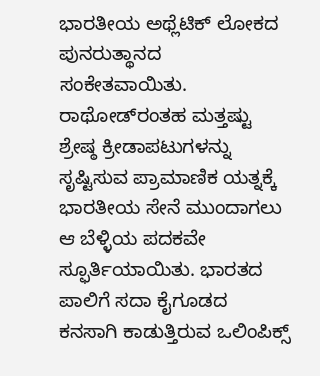ಭಾರತೀಯ ಅಥ್ಲೆಟಿಕ್ ಲೋಕದ ಪುನರುತ್ಥಾನದ ಸಂಕೇತವಾಯಿತು. ರಾಥೋಡ್‌ರಂತಹ ಮತ್ತಷ್ಟು ಶ್ರೇಷ್ಠ ಕ್ರೀಡಾಪಟುಗಳನ್ನು ಸೃಷ್ಟಿಸುವ ಪ್ರಾಮಾಣಿಕ ಯತ್ನಕ್ಕೆ ಭಾರತೀಯ ಸೇನೆ ಮುಂದಾಗಲು ಆ ಬೆಳ್ಳಿಯ ಪದಕವೇ ಸ್ಫೂರ್ತಿಯಾಯಿತು. ಭಾರತದ ಪಾಲಿಗೆ ಸದಾ ಕೈಗೂಡದ ಕನಸಾಗಿ ಕಾಡುತ್ತಿರುವ ಒಲಿಂಪಿಕ್ಸ್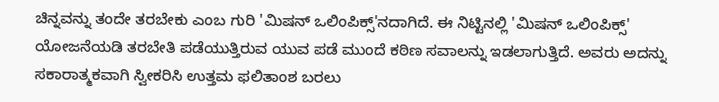ಚಿನ್ನವನ್ನು ತಂದೇ ತರಬೇಕು ಎಂಬ ಗುರಿ 'ಮಿಷನ್ ಒಲಿಂಪಿಕ್ಸ್'ನದಾಗಿದೆ. ಈ ನಿಟ್ಟಿನಲ್ಲಿ 'ಮಿಷನ್ ಒಲಿಂಪಿಕ್ಸ್' ಯೋಜನೆಯಡಿ ತರಬೇತಿ ಪಡೆಯುತ್ತಿರುವ ಯುವ ಪಡೆ ಮುಂದೆ ಕಠಿಣ ಸವಾಲನ್ನು ಇಡಲಾಗುತ್ತಿದೆ. ಅವರು ಅದನ್ನು ಸಕಾರಾತ್ಮಕವಾಗಿ ಸ್ವೀಕರಿಸಿ ಉತ್ತಮ ಫಲಿತಾಂಶ ಬರಲು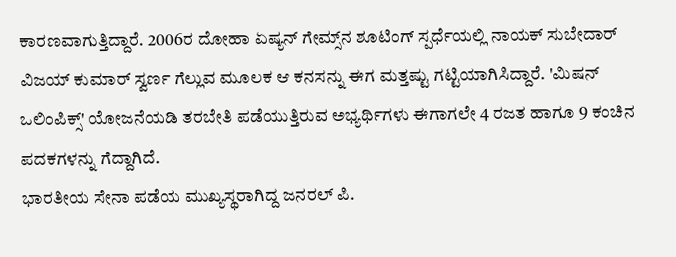ಕಾರಣವಾಗುತ್ತಿದ್ದಾರೆ. 2006ರ ದೋಹಾ ಏಷ್ಯನ್ ಗೇಮ್ಸ್‌ನ ಶೂಟಿಂಗ್ ಸ್ಪರ್ಧೆಯಲ್ಲಿ ನಾಯಕ್ ಸುಬೇದಾರ್ ವಿಜಯ್ ಕುಮಾರ್ ಸ್ವರ್ಣ ಗೆಲ್ಲುವ ಮೂಲಕ ಆ ಕನಸನ್ನು ಈಗ ಮತ್ತಷ್ಟು ಗಟ್ಟಿಯಾಗಿಸಿದ್ದಾರೆ. 'ಮಿಷನ್ ಒಲಿಂಪಿಕ್ಸ್' ಯೋಜನೆಯಡಿ ತರಬೇತಿ ಪಡೆಯುತ್ತಿರುವ ಅಭ್ಯರ್ಥಿಗಳು ಈಗಾಗಲೇ 4 ರಜತ ಹಾಗೂ 9 ಕಂಚಿನ ಪದಕಗಳನ್ನು ಗೆದ್ದಾಗಿದೆ.
ಭಾರತೀಯ ಸೇನಾ ಪಡೆಯ ಮುಖ್ಯಸ್ಥರಾಗಿದ್ದ ಜನರಲ್ ಪಿ.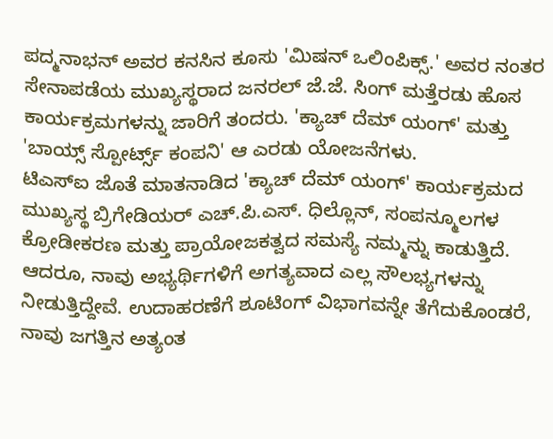ಪದ್ಮನಾಭನ್ ಅವರ ಕನಸಿನ ಕೂಸು 'ಮಿಷನ್ ಒಲಿಂಪಿಕ್ಸ್.' ಅವರ ನಂತರ ಸೇನಾಪಡೆಯ ಮುಖ್ಯಸ್ಥರಾದ ಜನರಲ್ ಜೆ.ಜೆ. ಸಿಂಗ್ ಮತ್ತೆರಡು ಹೊಸ ಕಾರ್ಯಕ್ರಮಗಳನ್ನು ಜಾರಿಗೆ ತಂದರು. 'ಕ್ಯಾಚ್ ದೆಮ್ ಯಂಗ್' ಮತ್ತು 'ಬಾಯ್ಸ್ ಸ್ಪೋರ್ಟ್ಸ್ ಕಂಪನಿ' ಆ ಎರಡು ಯೋಜನೆಗಳು.
ಟಿಎಸ್‌ಐ ಜೊತೆ ಮಾತನಾಡಿದ 'ಕ್ಯಾಚ್ ದೆಮ್ ಯಂಗ್' ಕಾರ್ಯಕ್ರಮದ ಮುಖ್ಯಸ್ಥ ಬ್ರಿಗೇಡಿಯರ್ ಎಚ್.ಪಿ.ಎಸ್. ಧಿಲ್ಲೊನ್, ಸಂಪನ್ಮೂಲಗಳ ಕ್ರೋಡೀಕರಣ ಮತ್ತು ಪ್ರಾಯೋಜಕತ್ವದ ಸಮಸ್ಯೆ ನಮ್ಮನ್ನು ಕಾಡುತ್ತಿದೆ. ಆದರೂ, ನಾವು ಅಭ್ಯರ್ಥಿಗಳಿಗೆ ಅಗತ್ಯವಾದ ಎಲ್ಲ ಸೌಲಭ್ಯಗಳನ್ನು ನೀಡುತ್ತಿದ್ದೇವೆ. ಉದಾಹರಣೆಗೆ ಶೂಟಿಂಗ್ ವಿಭಾಗವನ್ನೇ ತೆಗೆದುಕೊಂಡರೆ, ನಾವು ಜಗತ್ತಿನ ಅತ್ಯಂತ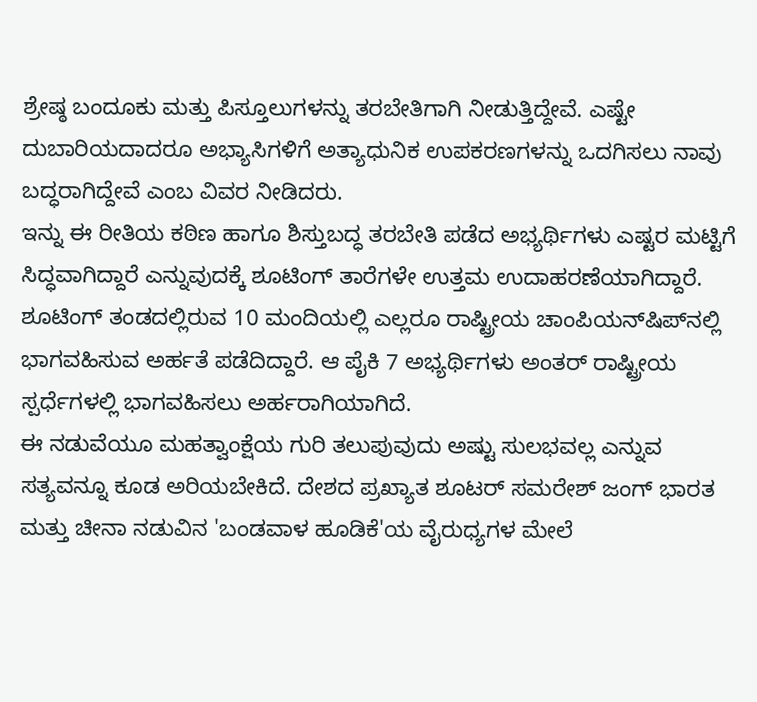ಶ್ರೇಷ್ಠ ಬಂದೂಕು ಮತ್ತು ಪಿಸ್ತೂಲುಗಳನ್ನು ತರಬೇತಿಗಾಗಿ ನೀಡುತ್ತಿದ್ದೇವೆ. ಎಷ್ಟೇ ದುಬಾರಿಯದಾದರೂ ಅಭ್ಯಾಸಿಗಳಿಗೆ ಅತ್ಯಾಧುನಿಕ ಉಪಕರಣಗಳನ್ನು ಒದಗಿಸಲು ನಾವು ಬದ್ಧರಾಗಿದ್ದೇವೆ ಎಂಬ ವಿವರ ನೀಡಿದರು.
ಇನ್ನು ಈ ರೀತಿಯ ಕಠಿಣ ಹಾಗೂ ಶಿಸ್ತುಬದ್ಧ ತರಬೇತಿ ಪಡೆದ ಅಭ್ಯರ್ಥಿಗಳು ಎಷ್ಟರ ಮಟ್ಟಿಗೆ ಸಿದ್ಧವಾಗಿದ್ದಾರೆ ಎನ್ನುವುದಕ್ಕೆ ಶೂಟಿಂಗ್ ತಾರೆಗಳೇ ಉತ್ತಮ ಉದಾಹರಣೆಯಾಗಿದ್ದಾರೆ. ಶೂಟಿಂಗ್ ತಂಡದಲ್ಲಿರುವ 10 ಮಂದಿಯಲ್ಲಿ ಎಲ್ಲರೂ ರಾಷ್ಟ್ರೀಯ ಚಾಂಪಿಯನ್‌ಷಿಪ್‌ನಲ್ಲಿ ಭಾಗವಹಿಸುವ ಅರ್ಹತೆ ಪಡೆದಿದ್ದಾರೆ. ಆ ಪೈಕಿ 7 ಅಭ್ಯರ್ಥಿಗಳು ಅಂತರ್ ರಾಷ್ಟ್ರೀಯ ಸ್ಪರ್ಧೆಗಳಲ್ಲಿ ಭಾಗವಹಿಸಲು ಅರ್ಹರಾಗಿಯಾಗಿದೆ.
ಈ ನಡುವೆಯೂ ಮಹತ್ವಾಂಕ್ಷೆಯ ಗುರಿ ತಲುಪುವುದು ಅಷ್ಟು ಸುಲಭವಲ್ಲ ಎನ್ನುವ ಸತ್ಯವನ್ನೂ ಕೂಡ ಅರಿಯಬೇಕಿದೆ. ದೇಶದ ಪ್ರಖ್ಯಾತ ಶೂಟರ್ ಸಮರೇಶ್ ಜಂಗ್ ಭಾರತ ಮತ್ತು ಚೀನಾ ನಡುವಿನ 'ಬಂಡವಾಳ ಹೂಡಿಕೆ'ಯ ವೈರುಧ್ಯಗಳ ಮೇಲೆ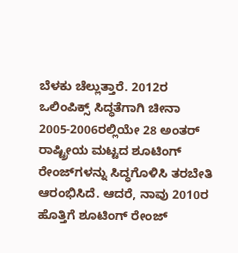ಬೆಳಕು ಚೆಲ್ಲುತ್ತಾರೆ. 2012ರ ಒಲಿಂಪಿಕ್ಸ್ ಸಿದ್ಧತೆಗಾಗಿ ಚೀನಾ 2005-2006ರಲ್ಲಿಯೇ 28 ಅಂತರ್ ರಾಷ್ಟ್ರೀಯ ಮಟ್ಟದ ಶೂಟಿಂಗ್ ರೇಂಜ್‌ಗಳನ್ನು ಸಿದ್ಧಗೊಳಿಸಿ ತರಬೇತಿ ಆರಂಭಿಸಿದೆ. ಆದರೆ, ನಾವು 2010ರ ಹೊತ್ತಿಗೆ ಶೂಟಿಂಗ್ ರೇಂಜ್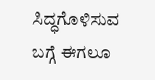ಸಿದ್ಧಗೊಳಿಸುವ ಬಗ್ಗೆ ಈಗಲೂ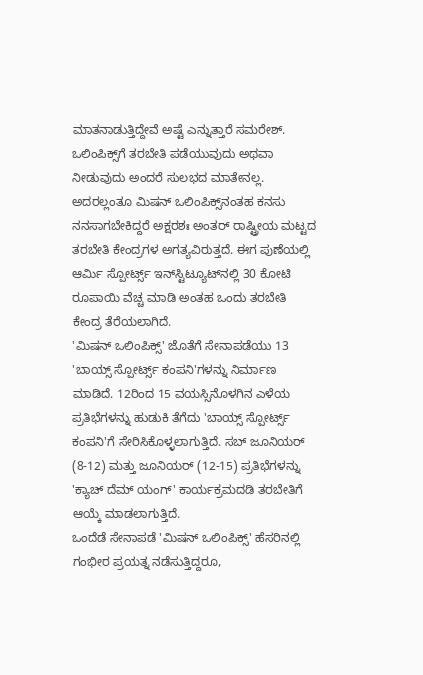ಮಾತನಾಡುತ್ತಿದ್ದೇವೆ ಅಷ್ಟೆ ಎನ್ನುತ್ತಾರೆ ಸಮರೇಶ್.
ಒಲಿಂಪಿಕ್ಸ್‌ಗೆ ತರಬೇತಿ ಪಡೆಯುವುದು ಅಥವಾ ನೀಡುವುದು ಅಂದರೆ ಸುಲಭದ ಮಾತೇನಲ್ಲ. ಅದರಲ್ಲಂತೂ ಮಿಷನ್ ಒಲಿಂಪಿಕ್ಸ್‌ನಂತಹ ಕನಸು ನನಸಾಗಬೇಕಿದ್ದರೆ ಅಕ್ಷರಶಃ ಅಂತರ್ ರಾಷ್ಟ್ರೀಯ ಮಟ್ಟದ ತರಬೇತಿ ಕೇಂದ್ರಗಳ ಅಗತ್ಯವಿರುತ್ತದೆ. ಈಗ ಪುಣೆಯಲ್ಲಿ ಆರ್ಮಿ ಸ್ಪೋರ್ಟ್ಸ್ ಇನ್‌ಸ್ಟಿಟ್ಯೂಟ್‌ನಲ್ಲಿ 30 ಕೋಟಿ ರೂಪಾಯಿ ವೆಚ್ಚ ಮಾಡಿ ಅಂತಹ ಒಂದು ತರಬೇತಿ ಕೇಂದ್ರ ತೆರೆಯಲಾಗಿದೆ.
'ಮಿಷನ್ ಒಲಿಂಪಿಕ್ಸ್' ಜೊತೆಗೆ ಸೇನಾಪಡೆಯು 13 'ಬಾಯ್ಸ್ ಸ್ಪೋರ್ಟ್ಸ್ ಕಂಪನಿ'ಗಳನ್ನು ನಿರ್ಮಾಣ ಮಾಡಿದೆ. 12ರಿಂದ 15 ವಯಸ್ಸಿನೊಳಗಿನ ಎಳೆಯ ಪ್ರತಿಭೆಗಳನ್ನು ಹುಡುಕಿ ತೆಗೆದು 'ಬಾಯ್ಸ್ ಸ್ಪೋರ್ಟ್ಸ್ ಕಂಪನಿ'ಗೆ ಸೇರಿಸಿಕೊಳ್ಳಲಾಗುತ್ತಿದೆ. ಸಬ್ ಜೂನಿಯರ್ (8-12) ಮತ್ತು ಜೂನಿಯರ್ (12-15) ಪ್ರತಿಭೆಗಳನ್ನು 'ಕ್ಯಾಚ್ ದೆಮ್ ಯಂಗ್' ಕಾರ್ಯಕ್ರಮದಡಿ ತರಬೇತಿಗೆ ಆಯ್ಕೆ ಮಾಡಲಾಗುತ್ತಿದೆ.
ಒಂದೆಡೆ ಸೇನಾಪಡೆ 'ಮಿಷನ್ ಒಲಿಂಪಿಕ್ಸ್' ಹೆಸರಿನಲ್ಲಿ ಗಂಭೀರ ಪ್ರಯತ್ನ ನಡೆಸುತ್ತಿದ್ದರೂ,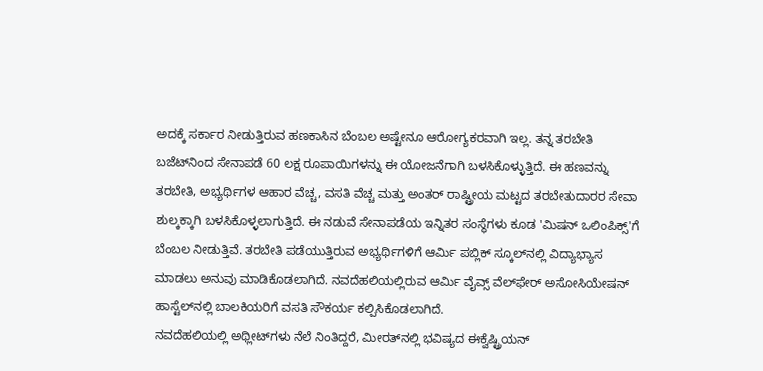ಅದಕ್ಕೆ ಸರ್ಕಾರ ನೀಡುತ್ತಿರುವ ಹಣಕಾಸಿನ ಬೆಂಬಲ ಅಷ್ಟೇನೂ ಆರೋಗ್ಯಕರವಾಗಿ ಇಲ್ಲ. ತನ್ನ ತರಬೇತಿ ಬಜೆಟ್‌ನಿಂದ ಸೇನಾಪಡೆ 60 ಲಕ್ಷ ರೂಪಾಯಿಗಳನ್ನು ಈ ಯೋಜನೆಗಾಗಿ ಬಳಸಿಕೊಳ್ಳುತ್ತಿದೆ. ಈ ಹಣವನ್ನು ತರಬೇತಿ, ಅಭ್ಯರ್ಥಿಗಳ ಆಹಾರ ವೆಚ್ಚ, ವಸತಿ ವೆಚ್ಚ ಮತ್ತು ಅಂತರ್ ರಾಷ್ಟ್ರೀಯ ಮಟ್ಟದ ತರಬೇತುದಾರರ ಸೇವಾ ಶುಲ್ಕಕ್ಕಾಗಿ ಬಳಸಿಕೊಳ್ಳಲಾಗುತ್ತಿದೆ. ಈ ನಡುವೆ ಸೇನಾಪಡೆಯ ಇನ್ನಿತರ ಸಂಸ್ಥೆಗಳು ಕೂಡ 'ಮಿಷನ್ ಒಲಿಂಪಿಕ್ಸ್'ಗೆ ಬೆಂಬಲ ನೀಡುತ್ತಿವೆ. ತರಬೇತಿ ಪಡೆಯುತ್ತಿರುವ ಅಭ್ಯರ್ಥಿಗಳಿಗೆ ಆರ್ಮಿ ಪಬ್ಲಿಕ್ ಸ್ಕೂಲ್‌ನಲ್ಲಿ ವಿದ್ಯಾಭ್ಯಾಸ ಮಾಡಲು ಅನುವು ಮಾಡಿಕೊಡಲಾಗಿದೆ. ನವದೆಹಲಿಯಲ್ಲಿರುವ ಆರ್ಮಿ ವೈವ್ಸ್ ವೆಲ್‌ಫೇರ್ ಅಸೋಸಿಯೇಷನ್ ಹಾಸ್ಟೆಲ್‌ನಲ್ಲಿ ಬಾಲಕಿಯರಿಗೆ ವಸತಿ ಸೌಕರ್ಯ ಕಲ್ಪಿಸಿಕೊಡಲಾಗಿದೆ.
ನವದೆಹಲಿಯಲ್ಲಿ ಅಥ್ಲೀಟ್‌ಗಳು ನೆಲೆ ನಿಂತಿದ್ದರೆ, ಮೀರತ್‌ನಲ್ಲಿ ಭವಿಷ್ಯದ ಈಕ್ವೆಷ್ಟ್ರಿಯನ್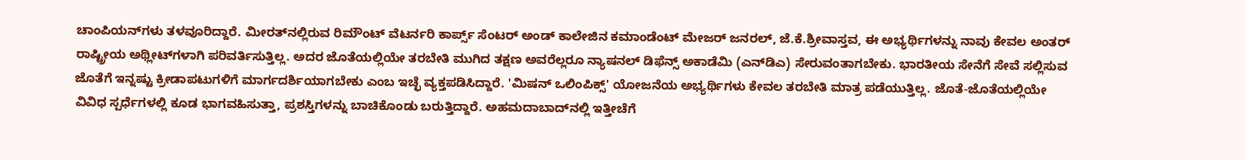ಚಾಂಪಿಯನ್‌ಗಳು ತಳವೂರಿದ್ದಾರೆ. ಮೀರತ್‌ನಲ್ಲಿರುವ ರಿಮೌಂಟ್ ವೆಟರ್ನರಿ ಕಾರ್ಪ್ಸ್ ಸೆಂಟರ್ ಅಂಡ್ ಕಾಲೇಜಿನ ಕಮಾಂಡೆಂಟ್ ಮೇಜರ್ ಜನರಲ್, ಜೆ.ಕೆ.ಶ್ರೀವಾಸ್ತವ, ಈ ಅಭ್ಯರ್ಥಿಗಳನ್ನು ನಾವು ಕೇವಲ ಅಂತರ್ ರಾಷ್ಟ್ರೀಯ ಅಥ್ಲೀಟ್‌ಗಳಾಗಿ ಪರಿವರ್ತಿಸುತ್ತಿಲ್ಲ. ಅದರ ಜೊತೆಯಲ್ಲಿಯೇ ತರಬೇತಿ ಮುಗಿದ ತಕ್ಷಣ ಅವರೆಲ್ಲರೂ ನ್ಯಾಷನಲ್ ಡಿಫೆನ್ಸ್ ಅಕಾಡೆಮಿ (ಎನ್‌ಡಿಎ) ಸೇರುವಂತಾಗಬೇಕು. ಭಾರತೀಯ ಸೇನೆಗೆ ಸೇವೆ ಸಲ್ಲಿಸುವ ಜೊತೆಗೆ ಇನ್ನಷ್ಟು ಕ್ರೀಡಾಪಟುಗಳಿಗೆ ಮಾರ್ಗದರ್ಶಿಯಾಗಬೇಕು ಎಂಬ ಇಚ್ಛೆ ವ್ಯಕ್ತಪಡಿಸಿದ್ದಾರೆ. 'ಮಿಷನ್ ಒಲಿಂಪಿಕ್ಸ್' ಯೋಜನೆಯ ಅಭ್ಯರ್ಥಿಗಳು ಕೇವಲ ತರಬೇತಿ ಮಾತ್ರ ಪಡೆಯುತ್ತಿಲ್ಲ. ಜೊತೆ-ಜೊತೆಯಲ್ಲಿಯೇ ವಿವಿಧ ಸ್ಪರ್ಧೆಗಳಲ್ಲಿ ಕೂಡ ಭಾಗವಹಿಸುತ್ತಾ, ಪ್ರಶಸ್ತಿಗಳನ್ನು ಬಾಚಿಕೊಂಡು ಬರುತ್ತಿದ್ದಾರೆ. ಅಹಮದಾಬಾದ್‌ನಲ್ಲಿ ಇತ್ತೀಚೆಗೆ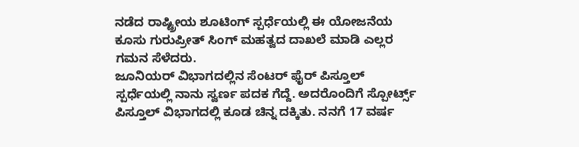ನಡೆದ ರಾಷ್ಟ್ರೀಯ ಶೂಟಿಂಗ್ ಸ್ಪರ್ಧೆಯಲ್ಲಿ ಈ ಯೋಜನೆಯ ಕೂಸು ಗುರುಪ್ರೀತ್ ಸಿಂಗ್ ಮಹತ್ವದ ದಾಖಲೆ ಮಾಡಿ ಎಲ್ಲರ ಗಮನ ಸೆಳೆದರು.
ಜೂನಿಯರ್ ವಿಭಾಗದಲ್ಲಿನ ಸೆಂಟರ್ ಫೈರ್ ಪಿಸ್ತೂಲ್ ಸ್ಪರ್ಧೆಯಲ್ಲಿ ನಾನು ಸ್ವರ್ಣ ಪದಕ ಗೆದ್ದೆ. ಅದರೊಂದಿಗೆ ಸ್ಪೋರ್ಟ್ಸ್ ಪಿಸ್ತೂಲ್ ವಿಭಾಗದಲ್ಲಿ ಕೂಡ ಚಿನ್ನ ದಕ್ಕಿತು. ನನಗೆ 17 ವರ್ಷ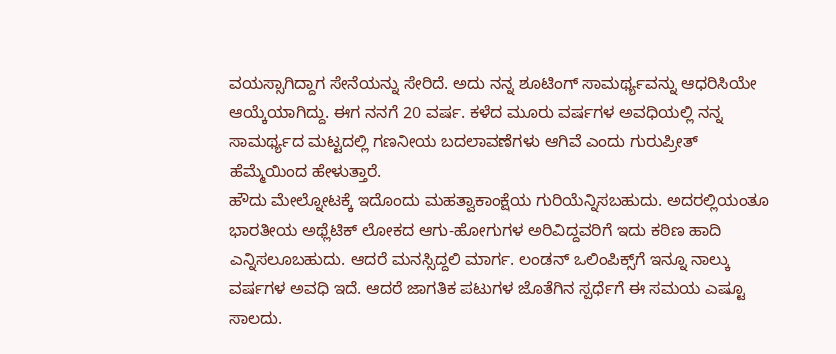ವಯಸ್ಸಾಗಿದ್ದಾಗ ಸೇನೆಯನ್ನು ಸೇರಿದೆ. ಅದು ನನ್ನ ಶೂಟಿಂಗ್ ಸಾಮರ್ಥ್ಯವನ್ನು ಆಧರಿಸಿಯೇ ಆಯ್ಕೆಯಾಗಿದ್ದು. ಈಗ ನನಗೆ 20 ವರ್ಷ. ಕಳೆದ ಮೂರು ವರ್ಷಗಳ ಅವಧಿಯಲ್ಲಿ ನನ್ನ ಸಾಮರ್ಥ್ಯದ ಮಟ್ಟದಲ್ಲಿ ಗಣನೀಯ ಬದಲಾವಣೆಗಳು ಆಗಿವೆ ಎಂದು ಗುರುಪ್ರೀತ್ ಹೆಮ್ಮೆಯಿಂದ ಹೇಳುತ್ತಾರೆ.
ಹೌದು ಮೇಲ್ನೋಟಕ್ಕೆ ಇದೊಂದು ಮಹತ್ವಾಕಾಂಕ್ಷೆಯ ಗುರಿಯೆನ್ನಿಸಬಹುದು. ಅದರಲ್ಲಿಯಂತೂ ಭಾರತೀಯ ಅಥ್ಲೆಟಿಕ್ ಲೋಕದ ಆಗು-ಹೋಗುಗಳ ಅರಿವಿದ್ದವರಿಗೆ ಇದು ಕಠಿಣ ಹಾದಿ ಎನ್ನಿಸಲೂಬಹುದು. ಆದರೆ ಮನಸ್ಸಿದ್ದಲಿ ಮಾರ್ಗ. ಲಂಡನ್ ಒಲಿಂಪಿಕ್ಸ್‌ಗೆ ಇನ್ನೂ ನಾಲ್ಕು ವರ್ಷಗಳ ಅವಧಿ ಇದೆ. ಆದರೆ ಜಾಗತಿಕ ಪಟುಗಳ ಜೊತೆಗಿನ ಸ್ಪರ್ಧೆಗೆ ಈ ಸಮಯ ಎಷ್ಟೂ ಸಾಲದು.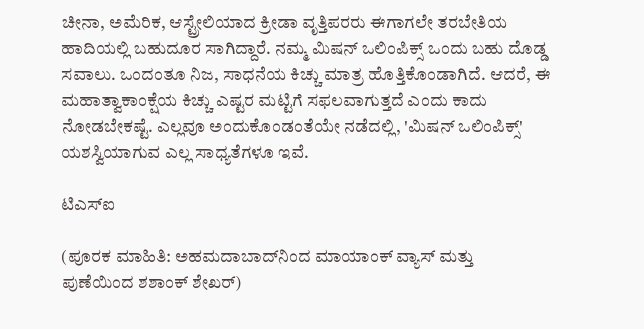ಚೀನಾ, ಅಮೆರಿಕ, ಆಸ್ಟ್ರೇಲಿಯಾದ ಕ್ರೀಡಾ ವೃತ್ತಿಪರರು ಈಗಾಗಲೇ ತರಬೇತಿಯ ಹಾದಿಯಲ್ಲಿ ಬಹುದೂರ ಸಾಗಿದ್ದಾರೆ. ನಮ್ಮ ಮಿಷನ್ ಒಲಿಂಪಿಕ್ಸ್ ಒಂದು ಬಹು ದೊಡ್ಡ ಸವಾಲು. ಒಂದಂತೂ ನಿಜ, ಸಾಧನೆಯ ಕಿಚ್ಚು ಮಾತ್ರ ಹೊತ್ತಿಕೊಂಡಾಗಿದೆ. ಆದರೆ, ಈ ಮಹಾತ್ವಾಕಾಂಕ್ಷೆಯ ಕಿಚ್ಚು ಎಷ್ಟರ ಮಟ್ಟಿಗೆ ಸಫಲವಾಗುತ್ತದೆ ಎಂದು ಕಾದು ನೋಡಬೇಕಷ್ಟೆ. ಎಲ್ಲವೂ ಅಂದುಕೊಂಡಂತೆಯೇ ನಡೆದಲ್ಲಿ, 'ಮಿಷನ್ ಒಲಿಂಪಿಕ್ಸ್' ಯಶಸ್ವಿಯಾಗುವ ಎಲ್ಲ ಸಾಧ್ಯತೆಗಳೂ ಇವೆ.

ಟಿಎಸ್‌ಐ

(ಪೂರಕ ಮಾಹಿತಿ: ಅಹಮದಾಬಾದ್‌ನಿಂದ ಮಾಯಾಂಕ್ ವ್ಯಾಸ್ ಮತ್ತು
ಪುಣೆಯಿಂದ ಶಶಾಂಕ್ ಶೇಖರ್)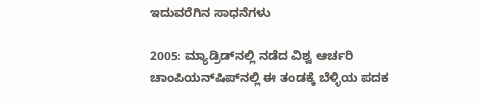ಇದುವರೆಗಿನ ಸಾಧನೆಗಳು

2005: ಮ್ಯಾಡ್ರಿಡ್‌ನಲ್ಲಿ ನಡೆದ ವಿಶ್ವ ಆರ್ಚರಿ ಚಾಂಪಿಯನ್‌ಷಿಪ್‌ನಲ್ಲಿ ಈ ತಂಡಕ್ಕೆ ಬೆಳ್ಳಿಯ ಪದಕ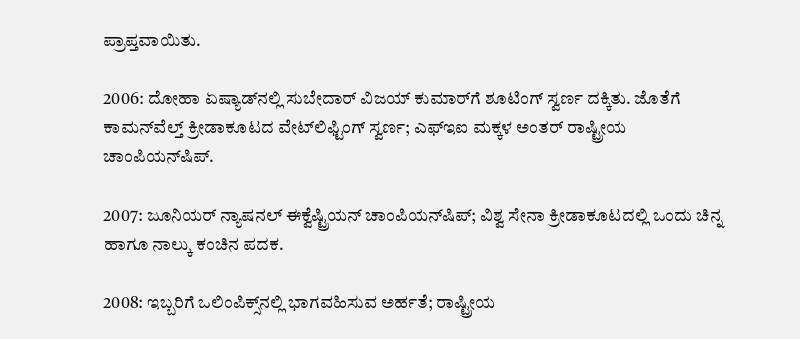ಪ್ರಾಪ್ತವಾಯಿತು.

2006: ದೋಹಾ ಏಷ್ಯಾಡ್‌ನಲ್ಲಿ ಸುಬೇದಾರ್ ವಿಜಯ್ ಕುಮಾರ್‌ಗೆ ಶೂಟಿಂಗ್ ಸ್ವರ್ಣ ದಕ್ಕಿತು. ಜೊತೆಗೆ ಕಾಮನ್‌ವೆಲ್ತ್ ಕ್ರೀಡಾಕೂಟದ ವೇಟ್‌ಲಿಫ್ಟಿಂಗ್ ಸ್ವರ್ಣ; ಎಫ್‌ಇಐ ಮಕ್ಕಳ ಅಂತರ್ ರಾಷ್ಟ್ರೀಯ ಚಾಂಪಿಯನ್‌ಷಿಪ್.

2007: ಜೂನಿಯರ್ ನ್ಯಾಷನಲ್ ಈಕ್ವೆಷ್ಟ್ರಿಯನ್ ಚಾಂಪಿಯನ್‌ಷಿಪ್; ವಿಶ್ವ ಸೇನಾ ಕ್ರೀಡಾಕೂಟದಲ್ಲಿ ಒಂದು ಚಿನ್ನ ಹಾಗೂ ನಾಲ್ಕು ಕಂಚಿನ ಪದಕ.

2008: ಇಬ್ಬರಿಗೆ ಒಲಿಂಪಿಕ್ಸ್‌ನಲ್ಲಿ ಭಾಗವಹಿಸುವ ಅರ್ಹತೆ; ರಾಷ್ಟ್ರೀಯ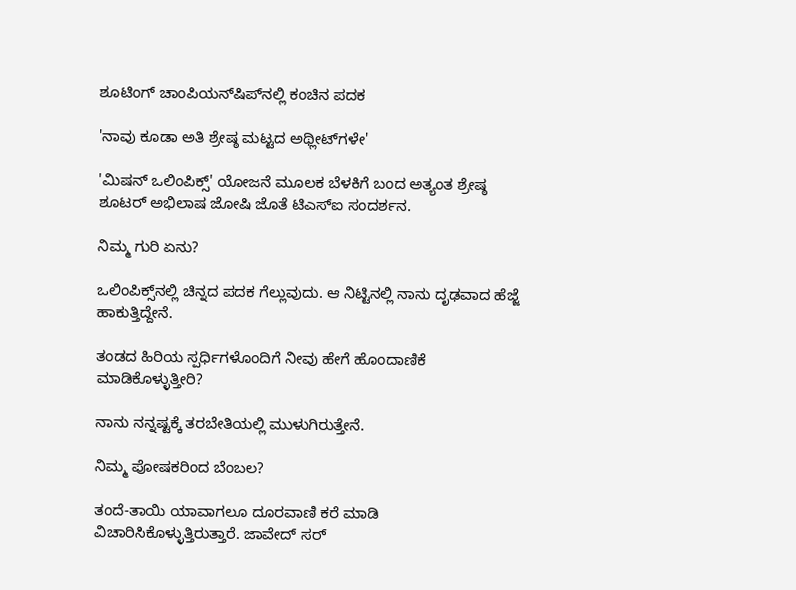ಶೂಟಿಂಗ್ ಚಾಂಪಿಯನ್‌ಷಿಪ್‌ನಲ್ಲಿ ಕಂಚಿನ ಪದಕ

'ನಾವು ಕೂಡಾ ಅತಿ ಶ್ರೇಷ್ಠ ಮಟ್ಟದ ಅಥ್ಲೀಟ್‌ಗಳೇ'

'ಮಿಷನ್ ಒಲಿಂಪಿಕ್ಸ್' ಯೋಜನೆ ಮೂಲಕ ಬೆಳಕಿಗೆ ಬಂದ ಅತ್ಯಂತ ಶ್ರೇಷ್ಠ ಶೂಟರ್ ಅಭಿಲಾಷ ಜೋಷಿ ಜೊತೆ ಟಿಎಸ್‌ಐ ಸಂದರ್ಶನ.

ನಿಮ್ಮ ಗುರಿ ಏನು?

ಒಲಿಂಪಿಕ್ಸ್‌ನಲ್ಲಿ ಚಿನ್ನದ ಪದಕ ಗೆಲ್ಲುವುದು. ಆ ನಿಟ್ಟಿನಲ್ಲಿ ನಾನು ದೃಢವಾದ ಹೆಜ್ಜೆ ಹಾಕುತ್ತಿದ್ದೇನೆ.

ತಂಡದ ಹಿರಿಯ ಸ್ಪರ್ಧಿಗಳೊಂದಿಗೆ ನೀವು ಹೇಗೆ ಹೊಂದಾಣಿಕೆ ಮಾಡಿಕೊಳ್ಳುತ್ತೀರಿ?

ನಾನು ನನ್ನಷ್ಟಕ್ಕೆ ತರಬೇತಿಯಲ್ಲಿ ಮುಳುಗಿರುತ್ತೇನೆ.

ನಿಮ್ಮ ಪೋಷಕರಿಂದ ಬೆಂಬಲ?

ತಂದೆ-ತಾಯಿ ಯಾವಾಗಲೂ ದೂರವಾಣಿ ಕರೆ ಮಾಡಿ ವಿಚಾರಿಸಿಕೊಳ್ಳುತ್ತಿರುತ್ತಾರೆ. ಜಾವೇದ್ ಸರ್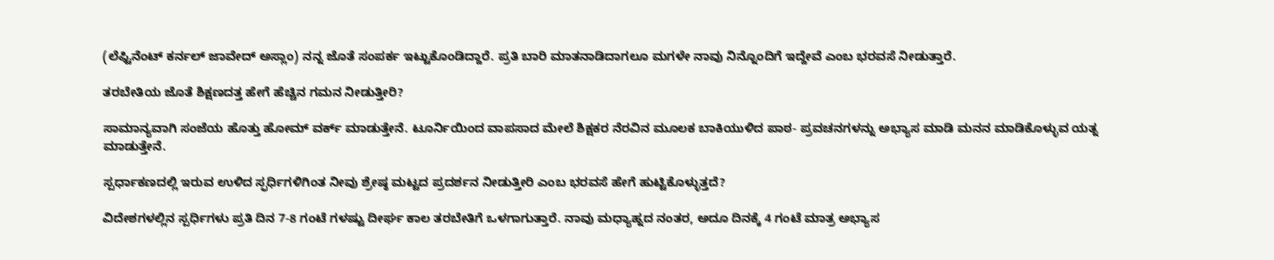(ಲೆಫ್ಟಿನೆಂಟ್ ಕರ್ನಲ್ ಜಾವೇದ್ ಅಸ್ಲಾಂ) ನನ್ನ ಜೊತೆ ಸಂಪರ್ಕ ಇಟ್ಟುಕೊಂಡಿದ್ದಾರೆ. ಪ್ರತಿ ಬಾರಿ ಮಾತನಾಡಿದಾಗಲೂ ಮಗಳೇ ನಾವು ನಿನ್ನೊಂದಿಗೆ ಇದ್ದೇವೆ ಎಂಬ ಭರವಸೆ ನೀಡುತ್ತಾರೆ.

ತರಬೇತಿಯ ಜೊತೆ ಶಿಕ್ಷಣದತ್ತ ಹೇಗೆ ಹೆಚ್ಚಿನ ಗಮನ ನೀಡುತ್ತೀರಿ?

ಸಾಮಾನ್ಯವಾಗಿ ಸಂಜೆಯ ಹೊತ್ತು ಹೋಮ್ ವರ್ಕ್ ಮಾಡುತ್ತೇನೆ. ಟೂರ್ನಿಯಿಂದ ವಾಪಸಾದ ಮೇಲೆ ಶಿಕ್ಷಕರ ನೆರವಿನ ಮೂಲಕ ಬಾಕಿಯುಳಿದ ಪಾಠ- ಪ್ರವಚನಗಳನ್ನು ಅಭ್ಯಾಸ ಮಾಡಿ ಮನನ ಮಾಡಿಕೊಳ್ಳುವ ಯತ್ನ ಮಾಡುತ್ತೇನೆ.

ಸ್ಪರ್ಧಾಕಣದಲ್ಲಿ ಇರುವ ಉಳಿದ ಸ್ಫರ್ಧಿಗಳಿಗಿಂತ ನೀವು ಶ್ರೇಷ್ಠ ಮಟ್ಟದ ಪ್ರದರ್ಶನ ನೀಡುತ್ತೀರಿ ಎಂಬ ಭರವಸೆ ಹೇಗೆ ಹುಟ್ಟಿಕೊಳ್ಳುತ್ತದೆ?

ವಿದೇಶಗಳಲ್ಲಿನ ಸ್ಪರ್ಧಿಗಳು ಪ್ರತಿ ದಿನ 7-8 ಗಂಟೆ ಗಳಷ್ಟು ದೀರ್ಘ ಕಾಲ ತರಬೇತಿಗೆ ಒಳಗಾಗುತ್ತಾರೆ. ನಾವು ಮಧ್ಯಾಹ್ನದ ನಂತರ, ಅದೂ ದಿನಕ್ಕೆ 4 ಗಂಟೆ ಮಾತ್ರ ಅಭ್ಯಾಸ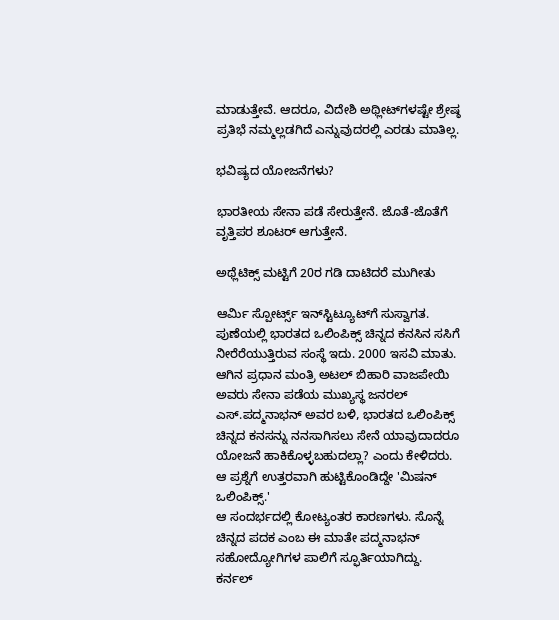ಮಾಡುತ್ತೇವೆ. ಆದರೂ, ವಿದೇಶಿ ಅಥ್ಲೀಟ್‌ಗಳಷ್ಟೇ ಶ್ರೇಷ್ಠ ಪ್ರತಿಭೆ ನಮ್ಮಲ್ಲಡಗಿದೆ ಎನ್ನುವುದರಲ್ಲಿ ಎರಡು ಮಾತಿಲ್ಲ.

ಭವಿಷ್ಯದ ಯೋಜನೆಗಳು?

ಭಾರತೀಯ ಸೇನಾ ಪಡೆ ಸೇರುತ್ತೇನೆ. ಜೊತೆ-ಜೊತೆಗೆ ವೃತ್ತಿಪರ ಶೂಟರ್ ಆಗುತ್ತೇನೆ.

ಅಥ್ಲೆಟಿಕ್ಸ್ ಮಟ್ಟಿಗೆ 20ರ ಗಡಿ ದಾಟಿದರೆ ಮುಗೀತು

ಆರ್ಮಿ ಸ್ಪೋರ್ಟ್ಸ್ ಇನ್‌ಸ್ಟಿಟ್ಯೂಟ್‌ಗೆ ಸುಸ್ವಾಗತ. ಪುಣೆಯಲ್ಲಿ ಭಾರತದ ಒಲಿಂಪಿಕ್ಸ್ ಚಿನ್ನದ ಕನಸಿನ ಸಸಿಗೆ ನೀರೆರೆಯುತ್ತಿರುವ ಸಂಸ್ಥೆ ಇದು. 2000 ಇಸವಿ ಮಾತು. ಆಗಿನ ಪ್ರಧಾನ ಮಂತ್ರಿ ಅಟಲ್ ಬಿಹಾರಿ ವಾಜಪೇಯಿ ಅವರು ಸೇನಾ ಪಡೆಯ ಮುಖ್ಯಸ್ಥ ಜನರಲ್ ಎಸ್.ಪದ್ಮನಾಭನ್ ಅವರ ಬಳಿ, ಭಾರತದ ಒಲಿಂಪಿಕ್ಸ್ ಚಿನ್ನದ ಕನಸನ್ನು ನನಸಾಗಿಸಲು ಸೇನೆ ಯಾವುದಾದರೂ ಯೋಜನೆ ಹಾಕಿಕೊಳ್ಳಬಹುದಲ್ಲಾ? ಎಂದು ಕೇಳಿದರು. ಆ ಪ್ರಶ್ನೆಗೆ ಉತ್ತರವಾಗಿ ಹುಟ್ಟಿಕೊಂಡಿದ್ದೇ 'ಮಿಷನ್ ಒಲಿಂಪಿಕ್ಸ್.'
ಆ ಸಂದರ್ಭದಲ್ಲಿ ಕೋಟ್ಯಂತರ ಕಾರಣಗಳು. ಸೊನ್ನೆ ಚಿನ್ನದ ಪದಕ ಎಂಬ ಈ ಮಾತೇ ಪದ್ಮನಾಭನ್ ಸಹೋದ್ಯೋಗಿಗಳ ಪಾಲಿಗೆ ಸ್ಫೂರ್ತಿಯಾಗಿದ್ದು. ಕರ್ನಲ್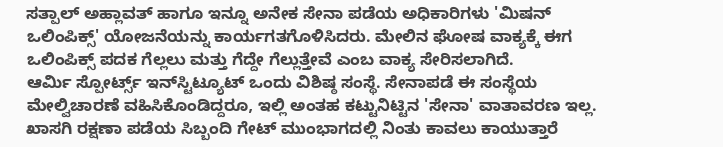ಸತ್ಪಾಲ್ ಅಹ್ಲಾವತ್ ಹಾಗೂ ಇನ್ನೂ ಅನೇಕ ಸೇನಾ ಪಡೆಯ ಅಧಿಕಾರಿಗಳು 'ಮಿಷನ್ ಒಲಿಂಪಿಕ್ಸ್' ಯೋಜನೆಯನ್ನು ಕಾರ್ಯಗತಗೊಳಿಸಿದರು. ಮೇಲಿನ ಘೋಷ ವಾಕ್ಯಕ್ಕೆ ಈಗ ಒಲಿಂಪಿಕ್ಸ್ ಪದಕ ಗೆಲ್ಲಲು ಮತ್ತು ಗೆದ್ದೇ ಗೆಲ್ಲುತ್ತೇವೆ ಎಂಬ ವಾಕ್ಯ ಸೇರಿಸಲಾಗಿದೆ.
ಆರ್ಮಿ ಸ್ಪೋರ್ಟ್ಸ್ ಇನ್‌ಸ್ಟಿಟ್ಯೂಟ್ ಒಂದು ವಿಶಿಷ್ಠ ಸಂಸ್ಥೆ. ಸೇನಾಪಡೆ ಈ ಸಂಸ್ಥೆಯ ಮೇಲ್ವಿಚಾರಣೆ ವಹಿಸಿಕೊಂಡಿದ್ದರೂ, ಇಲ್ಲಿ ಅಂತಹ ಕಟ್ಟುನಿಟ್ಟಿನ 'ಸೇನಾ' ವಾತಾವರಣ ಇಲ್ಲ. ಖಾಸಗಿ ರಕ್ಷಣಾ ಪಡೆಯ ಸಿಬ್ಬಂದಿ ಗೇಟ್ ಮುಂಭಾಗದಲ್ಲಿ ನಿಂತು ಕಾವಲು ಕಾಯುತ್ತಾರೆ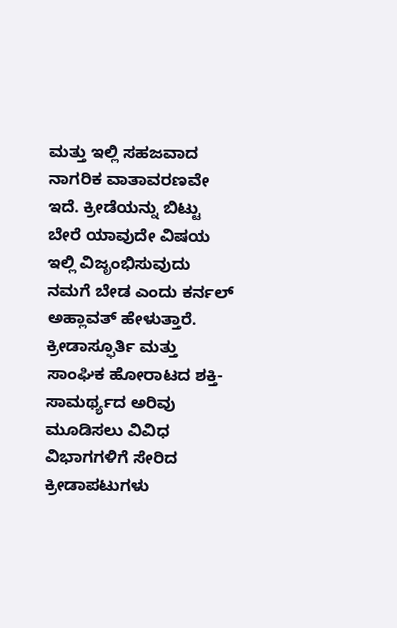ಮತ್ತು ಇಲ್ಲಿ ಸಹಜವಾದ ನಾಗರಿಕ ವಾತಾವರಣವೇ ಇದೆ. ಕ್ರೀಡೆಯನ್ನು ಬಿಟ್ಟು ಬೇರೆ ಯಾವುದೇ ವಿಷಯ ಇಲ್ಲಿ ವಿಜೃಂಭಿಸುವುದು ನಮಗೆ ಬೇಡ ಎಂದು ಕರ್ನಲ್ ಅಹ್ಲಾವತ್ ಹೇಳುತ್ತಾರೆ.
ಕ್ರೀಡಾಸ್ಫೂರ್ತಿ ಮತ್ತು ಸಾಂಘಿಕ ಹೋರಾಟದ ಶಕ್ತಿ-ಸಾಮರ್ಥ್ಯದ ಅರಿವು ಮೂಡಿಸಲು ವಿವಿಧ ವಿಭಾಗಗಳಿಗೆ ಸೇರಿದ ಕ್ರೀಡಾಪಟುಗಳು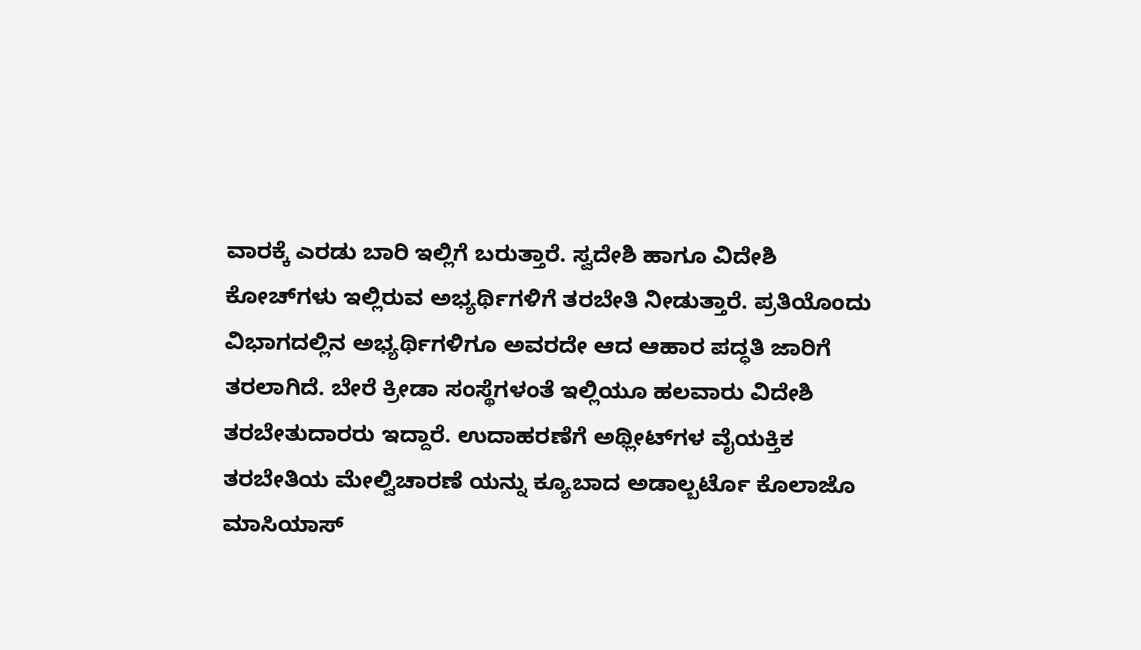ವಾರಕ್ಕೆ ಎರಡು ಬಾರಿ ಇಲ್ಲಿಗೆ ಬರುತ್ತಾರೆ. ಸ್ವದೇಶಿ ಹಾಗೂ ವಿದೇಶಿ ಕೋಚ್‌ಗಳು ಇಲ್ಲಿರುವ ಅಭ್ಯರ್ಥಿಗಳಿಗೆ ತರಬೇತಿ ನೀಡುತ್ತಾರೆ. ಪ್ರತಿಯೊಂದು ವಿಭಾಗದಲ್ಲಿನ ಅಭ್ಯರ್ಥಿಗಳಿಗೂ ಅವರದೇ ಆದ ಆಹಾರ ಪದ್ಧತಿ ಜಾರಿಗೆ ತರಲಾಗಿದೆ. ಬೇರೆ ಕ್ರೀಡಾ ಸಂಸ್ಥೆಗಳಂತೆ ಇಲ್ಲಿಯೂ ಹಲವಾರು ವಿದೇಶಿ ತರಬೇತುದಾರರು ಇದ್ದಾರೆ. ಉದಾಹರಣೆಗೆ ಅಥ್ಲೀಟ್‌ಗಳ ವೈಯಕ್ತಿಕ ತರಬೇತಿಯ ಮೇಲ್ವಿಚಾರಣೆ ಯನ್ನು ಕ್ಯೂಬಾದ ಅಡಾಲ್ಬರ್ಟೊ ಕೊಲಾಜೊ ಮಾಸಿಯಾಸ್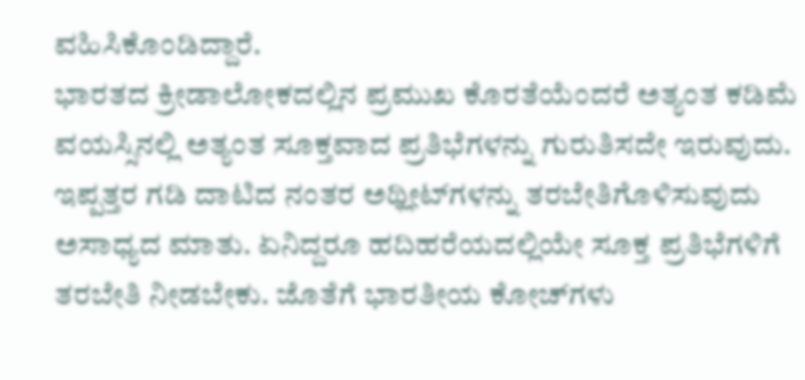ವಹಿಸಿಕೊಂಡಿದ್ದಾರೆ.
ಭಾರತದ ಕ್ರೀಡಾಲೋಕದಲ್ಲಿನ ಪ್ರಮುಖ ಕೊರತೆಯೆಂದರೆ ಅತ್ಯಂತ ಕಡಿಮೆ ವಯಸ್ಸಿನಲ್ಲಿ ಅತ್ಯಂತ ಸೂಕ್ತವಾದ ಪ್ರತಿಭೆಗಳನ್ನು ಗುರುತಿಸದೇ ಇರುವುದು. ಇಪ್ಪತ್ತರ ಗಡಿ ದಾಟಿದ ನಂತರ ಅಥ್ಲೀಟ್‌ಗಳನ್ನು ತರಬೇತಿಗೊಳಿಸುವುದು ಅಸಾಧ್ಯದ ಮಾತು. ಏನಿದ್ದರೂ ಹದಿಹರೆಯದಲ್ಲಿಯೇ ಸೂಕ್ತ ಪ್ರತಿಭೆಗಳಿಗೆ ತರಬೇತಿ ನೀಡಬೇಕು. ಜೊತೆಗೆ ಭಾರತೀಯ ಕೋಚ್‌ಗಳು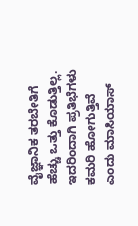ವೈಜ್ಞಾನಿಕ ತರಬೇತಿಗೆ ಹೆಚ್ಚು ಒತ್ತು ಕೊಡುತ್ತಿಲ್ಲ. ಇದರಿಂದಾಗಿ ಪ್ರತಿಭೆಗಳು ಕಮರಿ ಹೋಗುತ್ತಿವೆ ಎಂದು ಮಾಸಿಯಾಸ್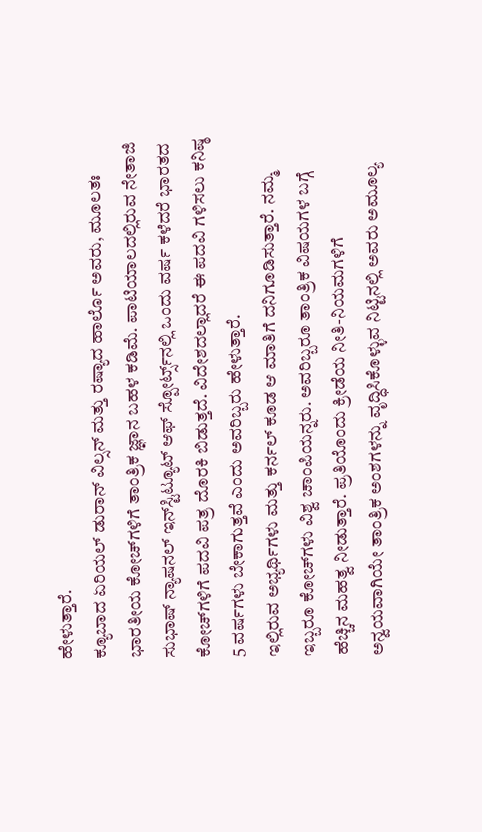ಹೇಳುತ್ತಾರೆ.
ಕ್ಯೂಬಾದ ಏರಿಯಲ್ ಡುರಾನ್ ವಿಲ್ಸನ್ ಮತ್ತು ರಷ್ಯಾದ ಹಾರ್ಲೊ ಅವರು, ಮೂಲತಃ ಭಾರತೀಯ ಕೋಚ್‌ಗಳಿಗೆ ತಾಂತ್ರಿಕ ಜ್ಞಾನ ಬಹಳ ಕಡಿಮೆ. ಪಾಟಿಯಾಲದಲ್ಲಿರುವ ನೇತಾಜಿ ಸುಭಾಷ್ ನ್ಯಾಷನಲ್ ಇನ್‌ಸ್ಟಿಟ್ಯೂಟ್ ಆಫ್ ಸ್ಪೋರ್ಟ್ಸ್‌ನಲ್ಲಿ ಒಂದು ವರ್ಷ ಕಳೆದರೆ ಭಾರತದ ಕೋಚ್‌ಗಳಿಗೆ ಪದವಿ ಪತ್ರ ದೊರಕಿ ಬಿಡುತ್ತದೆ. ವಿದೇಶದಲ್ಲಾದರೆ ಈ ಪದವಿ ಗಳಿಸಲು ಕನಿಷ್ಠ 5 ವರ್ಷಗಳು ಬೇಕಾಗುತ್ತವೆ ಎಂದು ಅವರಿಬ್ಬರು ಹೇಳುತ್ತಾರೆ.
ಇಲ್ಲಿರುವ ಅಭ್ಯರ್ಥಿಗಳು ಮತ್ತು ಕರ್ನಲ್ ಕೂಡ ಆ ಮಾತಿಗೆ ದನಿಗೂಡಿಸುತ್ತಾರೆ. ನಮ್ಮ ಇಬ್ಬರೂ ಕೋಚ್‌ಗಳು ವಿಶ್ವ ಚಾಂಪಿಯನ್ನರು. ಅವರಿಬ್ಬರೂ ತಾಂತ್ರಿಕ ವಿಷಯಗಳ ಬಗ್ಗೆ ಹೆಚ್ಚಿನ ಮಹತ್ವ ನೀಡುತ್ತಾರೆ. ಪ್ರತಿಯೊಂದು ಕ್ರೀಡೆಯ ನೀತಿ-ನಿಯಮಗಳಿಗೆ ಅನ್ವಯವಾಗಿಯೇ ತಾಂತ್ರಿಕ ಅಂಶಗಳನ್ನು ವೃದ್ಧಿಸಿಕೊಳ್ಳುವ ನಿಟ್ಟಿನಲ್ಲಿ ಅವರು ಅಮೂಲ್ಯ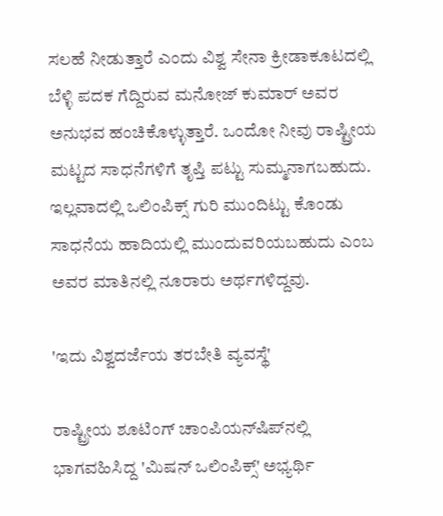ಸಲಹೆ ನೀಡುತ್ತಾರೆ ಎಂದು ವಿಶ್ವ ಸೇನಾ ಕ್ರೀಡಾಕೂಟದಲ್ಲಿ ಬೆಳ್ಳಿ ಪದಕ ಗೆದ್ದಿರುವ ಮನೋಜ್ ಕುಮಾರ್ ಅವರ ಅನುಭವ ಹಂಚಿಕೊಳ್ಳುತ್ತಾರೆ. ಒಂದೋ ನೀವು ರಾಷ್ಟ್ರೀಯ ಮಟ್ಟದ ಸಾಧನೆಗಳಿಗೆ ತೃಪ್ತಿ ಪಟ್ಟು ಸುಮ್ಮನಾಗಬಹುದು. ಇಲ್ಲವಾದಲ್ಲಿ ಒಲಿಂಪಿಕ್ಸ್ ಗುರಿ ಮುಂದಿಟ್ಟು ಕೊಂಡು ಸಾಧನೆಯ ಹಾದಿಯಲ್ಲಿ ಮುಂದುವರಿಯಬಹುದು ಎಂಬ ಅವರ ಮಾತಿನಲ್ಲಿ ನೂರಾರು ಅರ್ಥಗಳಿದ್ದವು.

'ಇದು ವಿಶ್ವದರ್ಜೆಯ ತರಬೇತಿ ವ್ಯವಸ್ಥೆ'

ರಾಷ್ಟ್ರೀಯ ಶೂಟಿಂಗ್ ಚಾಂಪಿಯನ್‌ಷಿಪ್‌ನಲ್ಲಿ ಭಾಗವಹಿಸಿದ್ದ 'ಮಿಷನ್ ಒಲಿಂಪಿಕ್ಸ್' ಅಭ್ಯರ್ಥಿ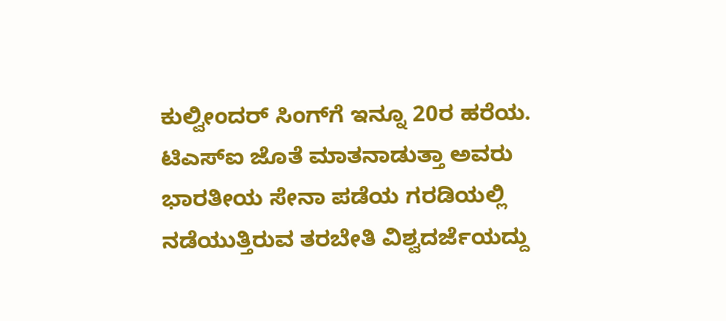ಕುಲ್ವೀಂದರ್ ಸಿಂಗ್‌ಗೆ ಇನ್ನೂ 20ರ ಹರೆಯ. ಟಿಎಸ್‌ಐ ಜೊತೆ ಮಾತನಾಡುತ್ತಾ ಅವರು ಭಾರತೀಯ ಸೇನಾ ಪಡೆಯ ಗರಡಿಯಲ್ಲಿ ನಡೆಯುತ್ತಿರುವ ತರಬೇತಿ ವಿಶ್ವದರ್ಜೆಯದ್ದು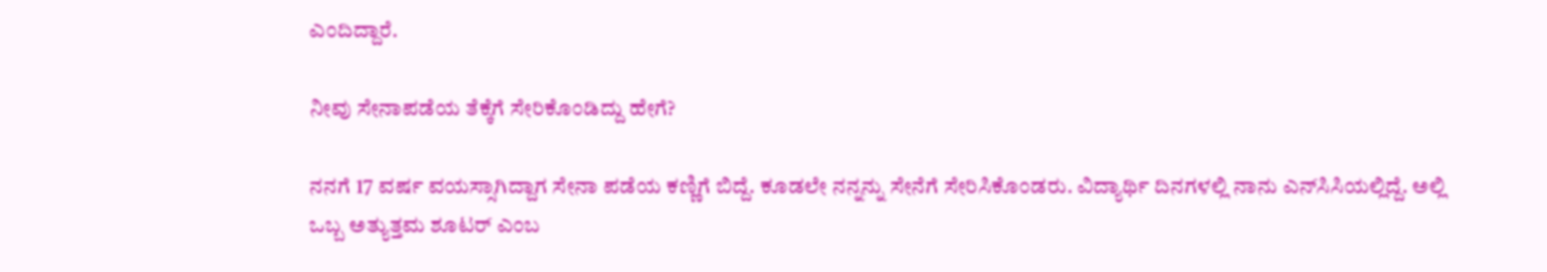ಎಂದಿದ್ದಾರೆ.

ನೀವು ಸೇನಾಪಡೆಯ ತೆಕ್ಕೆಗೆ ಸೇರಿಕೊಂಡಿದ್ದು ಹೇಗೆ?

ನನಗೆ 17 ವರ್ಷ ವಯಸ್ಸಾಗಿದ್ದಾಗ ಸೇನಾ ಪಡೆಯ ಕಣ್ಣಿಗೆ ಬಿದ್ದೆ. ಕೂಡಲೇ ನನ್ನನ್ನು ಸೇನೆಗೆ ಸೇರಿಸಿಕೊಂಡರು. ವಿದ್ಯಾರ್ಥಿ ದಿನಗಳಲ್ಲಿ ನಾನು ಎನ್‌ಸಿಸಿಯಲ್ಲಿದ್ದೆ. ಅಲ್ಲಿ ಒಬ್ಬ ಅತ್ಯುತ್ತಮ ಶೂಟರ್ ಎಂಬ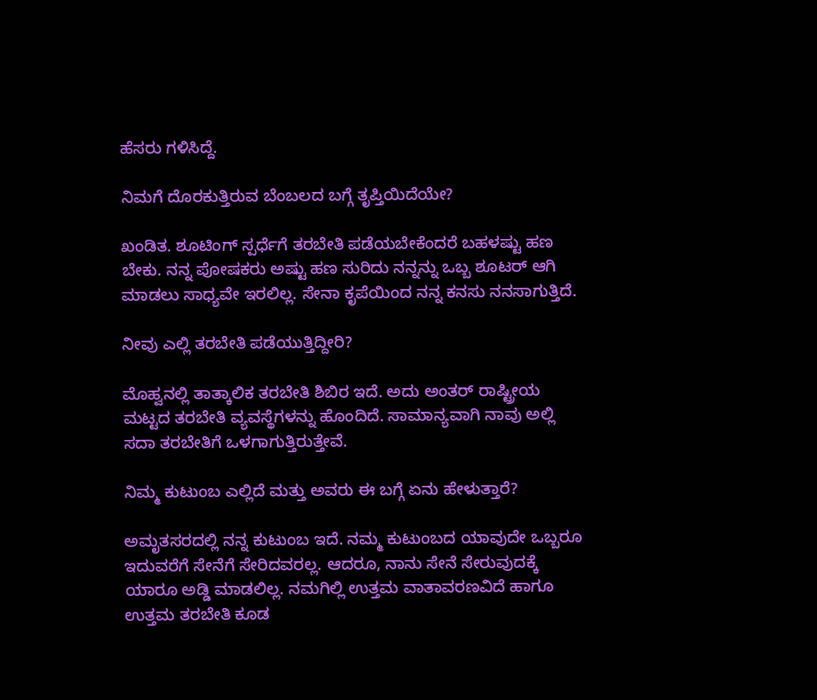ಹೆಸರು ಗಳಿಸಿದ್ದೆ.

ನಿಮಗೆ ದೊರಕುತ್ತಿರುವ ಬೆಂಬಲದ ಬಗ್ಗೆ ತೃಪ್ತಿಯಿದೆಯೇ?

ಖಂಡಿತ. ಶೂಟಿಂಗ್ ಸ್ಪರ್ಧೆಗೆ ತರಬೇತಿ ಪಡೆಯಬೇಕೆಂದರೆ ಬಹಳಷ್ಟು ಹಣ ಬೇಕು. ನನ್ನ ಪೋಷಕರು ಅಷ್ಟು ಹಣ ಸುರಿದು ನನ್ನನ್ನು ಒಬ್ಬ ಶೂಟರ್ ಆಗಿ ಮಾಡಲು ಸಾಧ್ಯವೇ ಇರಲಿಲ್ಲ. ಸೇನಾ ಕೃಪೆಯಿಂದ ನನ್ನ ಕನಸು ನನಸಾಗುತ್ತಿದೆ.

ನೀವು ಎಲ್ಲಿ ತರಬೇತಿ ಪಡೆಯುತ್ತಿದ್ದೀರಿ?

ಮೊಹ್ವನಲ್ಲಿ ತಾತ್ಕಾಲಿಕ ತರಬೇತಿ ಶಿಬಿರ ಇದೆ. ಅದು ಅಂತರ್ ರಾಷ್ಟ್ರೀಯ ಮಟ್ಟದ ತರಬೇತಿ ವ್ಯವಸ್ಥೆಗಳನ್ನು ಹೊಂದಿದೆ. ಸಾಮಾನ್ಯವಾಗಿ ನಾವು ಅಲ್ಲಿ ಸದಾ ತರಬೇತಿಗೆ ಒಳಗಾಗುತ್ತಿರುತ್ತೇವೆ.

ನಿಮ್ಮ ಕುಟುಂಬ ಎಲ್ಲಿದೆ ಮತ್ತು ಅವರು ಈ ಬಗ್ಗೆ ಏನು ಹೇಳುತ್ತಾರೆ?

ಅಮೃತಸರದಲ್ಲಿ ನನ್ನ ಕುಟುಂಬ ಇದೆ. ನಮ್ಮ ಕುಟುಂಬದ ಯಾವುದೇ ಒಬ್ಬರೂ ಇದುವರೆಗೆ ಸೇನೆಗೆ ಸೇರಿದವರಲ್ಲ. ಆದರೂ, ನಾನು ಸೇನೆ ಸೇರುವುದಕ್ಕೆ ಯಾರೂ ಅಡ್ಡಿ ಮಾಡಲಿಲ್ಲ. ನಮಗಿಲ್ಲಿ ಉತ್ತಮ ವಾತಾವರಣವಿದೆ ಹಾಗೂ ಉತ್ತಮ ತರಬೇತಿ ಕೂಡ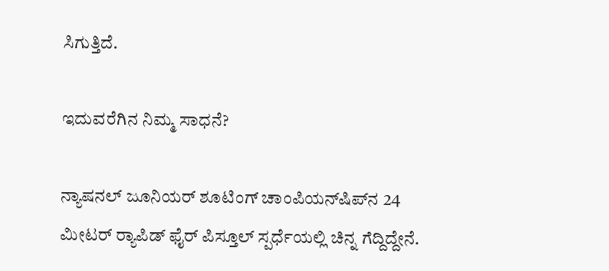ಸಿಗುತ್ತಿದೆ.

ಇದುವರೆಗಿನ ನಿಮ್ಮ ಸಾಧನೆ?

ನ್ಯಾಷನಲ್ ಜೂನಿಯರ್ ಶೂಟಿಂಗ್ ಚಾಂಪಿಯನ್‌ಷಿಪ್‌ನ 24 ಮೀಟರ್ ರ್‍ಯಾಪಿಡ್ ಫೈರ್ ಪಿಸ್ತೂಲ್ ಸ್ಪರ್ಧೆಯಲ್ಲಿ ಚಿನ್ನ ಗೆದ್ದಿದ್ದೇನೆ.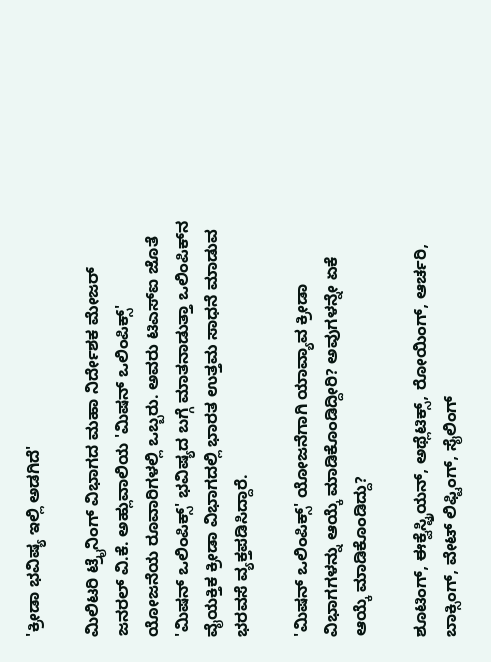'ಕ್ರೀಡಾ ಭವಿಷ್ಯ ಇಲ್ಲಿ ಅಡಗಿದೆ'

ಮಿಲಿಟರಿ ಟ್ರೈನಿಂಗ್ ವಿಭಾಗದ ಮಹಾ ನಿರ್ದೇಶಕ ಮೇಜರ್ ಜನರಲ್ ವಿ.ಕೆ. ಅಹ್ಲುವಾಲಿಯ 'ಮಿಷನ್ ಒಲಿಂಪಿಕ್ಸ್' ಯೋಜನೆಯ ರೂವಾರಿಗಳಲ್ಲಿ ಒಬ್ಬರು. ಅವರು ಟಿಎಸ್‌ಐ ಜೊತೆ 'ಮಿಷನ್ ಒಲಿಂಪಿಕ್ಸ್' ಭವಿಷ್ಯದ ಬಗ್ಗೆ ಮಾತನಾಡುತ್ತಾ ಒಲಿಂಪಿಕ್‌ನ ವೈಯಕ್ತಿಕ ಕ್ರೀಡಾ ವಿಭಾಗದಲ್ಲಿ ಭಾರತ ಉತ್ತಮ ಸಾಧನೆ ಮಾಡುವ ಭರವಸೆ ವ್ಯಕ್ತಪಡಿಸಿದ್ದಾರೆ.

'ಮಿಷನ್ ಒಲಿಂಪಿಕ್ಸ್' ಯೋಜನೆಗಾಗಿ ಯಾವ್ಯಾವ ಕ್ರೀಡಾ ವಿಭಾಗಗಳನ್ನು ಆಯ್ಕೆ ಮಾಡಿಕೊಂಡಿದ್ದೀರಿ? ಅವುಗಳನ್ನೇ ಏಕೆ ಆಯ್ಕೆ ಮಾಡಿಕೊಂಡಿದ್ದು?

ಶೂಟಿಂಗ್, ಈಕ್ವೆಸ್ಟ್ರಿಯನ್, ಅಥ್ಲೆಟಿಕ್ಸ್, ರೋಯಿಂಗ್, ಆರ್ಚರಿ, ಬಾಕ್ಸಿಂಗ್, ವೇಟ್ ಲಿಫ್ಟಿಂಗ್, ಸೈಲಿಂಗ್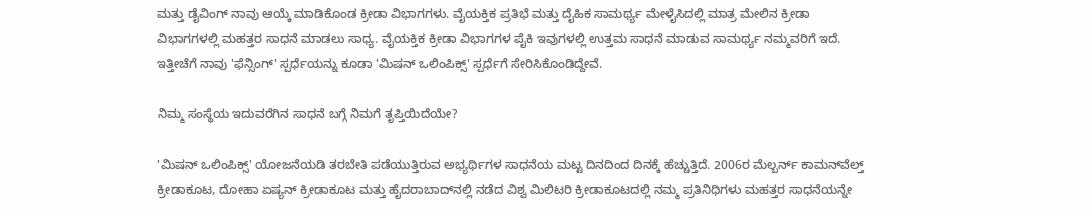ಮತ್ತು ಡೈವಿಂಗ್ ನಾವು ಆಯ್ಕೆ ಮಾಡಿಕೊಂಡ ಕ್ರೀಡಾ ವಿಭಾಗಗಳು. ವೈಯಕ್ತಿಕ ಪ್ರತಿಭೆ ಮತ್ತು ದೈಹಿಕ ಸಾಮರ್ಥ್ಯ ಮೇಳೈಸಿದಲ್ಲಿ ಮಾತ್ರ ಮೇಲಿನ ಕ್ರೀಡಾ ವಿಭಾಗಗಳಲ್ಲಿ ಮಹತ್ತರ ಸಾಧನೆ ಮಾಡಲು ಸಾಧ್ಯ. ವೈಯಕ್ತಿಕ ಕ್ರೀಡಾ ವಿಭಾಗಗಳ ಪೈಕಿ ಇವುಗಳಲ್ಲಿ ಉತ್ತಮ ಸಾಧನೆ ಮಾಡುವ ಸಾಮರ್ಥ್ಯ ನಮ್ಮವರಿಗೆ ಇದೆ. ಇತ್ತೀಚೆಗೆ ನಾವು 'ಫೆನ್ಸಿಂಗ್' ಸ್ಪರ್ಧೆಯನ್ನು ಕೂಡಾ 'ಮಿಷನ್ ಒಲಿಂಪಿಕ್ಸ್' ಸ್ಪರ್ಧೆಗೆ ಸೇರಿಸಿಕೊಂಡಿದ್ದೇವೆ.

ನಿಮ್ಮ ಸಂಸ್ಥೆಯ ಇದುವರೆಗಿನ ಸಾಧನೆ ಬಗ್ಗೆ ನಿಮಗೆ ತೃಪ್ತಿಯಿದೆಯೇ?

'ಮಿಷನ್ ಒಲಿಂಪಿಕ್ಸ್' ಯೋಜನೆಯಡಿ ತರಬೇತಿ ಪಡೆಯುತ್ತಿರುವ ಅಭ್ಯರ್ಥಿಗಳ ಸಾಧನೆಯ ಮಟ್ಟ ದಿನದಿಂದ ದಿನಕ್ಕೆ ಹೆಚ್ಚುತ್ತಿದೆ. 2006ರ ಮೆಲ್ಬರ್ನ್ ಕಾಮನ್‌ವೆಲ್ತ್ ಕ್ರೀಡಾಕೂಟ, ದೋಹಾ ಏಷ್ಯನ್ ಕ್ರೀಡಾಕೂಟ ಮತ್ತು ಹೈದರಾಬಾದ್‌ನಲ್ಲಿ ನಡೆದ ವಿಶ್ವ ಮಿಲಿಟರಿ ಕ್ರೀಡಾಕೂಟದಲ್ಲಿ ನಮ್ಮ ಪ್ರತಿನಿಧಿಗಳು ಮಹತ್ತರ ಸಾಧನೆಯನ್ನೇ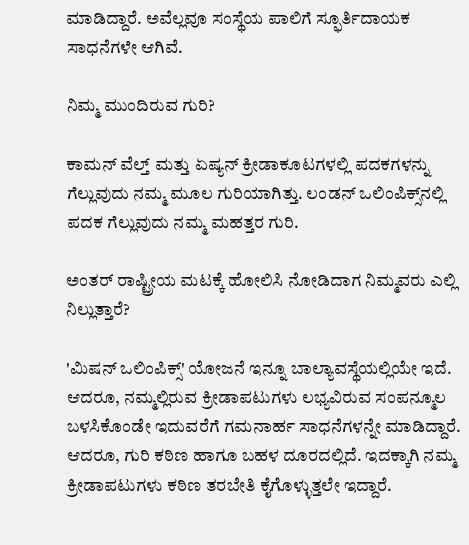ಮಾಡಿದ್ದಾರೆ. ಅವೆಲ್ಲವೂ ಸಂಸ್ಥೆಯ ಪಾಲಿಗೆ ಸ್ಫೂರ್ತಿದಾಯಕ ಸಾಧನೆಗಳೇ ಆಗಿವೆ.

ನಿಮ್ಮ ಮುಂದಿರುವ ಗುರಿ?

ಕಾಮನ್ ವೆಲ್ತ್ ಮತ್ತು ಏಷ್ಯನ್ ಕ್ರೀಡಾಕೂಟಗಳಲ್ಲಿ ಪದಕಗಳನ್ನು ಗೆಲ್ಲುವುದು ನಮ್ಮ ಮೂಲ ಗುರಿಯಾಗಿತ್ತು. ಲಂಡನ್ ಒಲಿಂಪಿಕ್ಸ್‌ನಲ್ಲಿ ಪದಕ ಗೆಲ್ಲುವುದು ನಮ್ಮ ಮಹತ್ತರ ಗುರಿ.

ಅಂತರ್ ರಾಷ್ಟ್ರೀಯ ಮಟಕ್ಕೆ ಹೋಲಿಸಿ ನೋಡಿದಾಗ ನಿಮ್ಮವರು ಎಲ್ಲಿ ನಿಲ್ಲುತ್ತಾರೆ?

'ಮಿಷನ್ ಒಲಿಂಪಿಕ್ಸ್' ಯೋಜನೆ ಇನ್ನೂ ಬಾಲ್ಯಾವಸ್ಥೆಯಲ್ಲಿಯೇ ಇದೆ. ಆದರೂ, ನಮ್ಮಲ್ಲಿರುವ ಕ್ರೀಡಾಪಟುಗಳು ಲಭ್ಯವಿರುವ ಸಂಪನ್ಮೂಲ ಬಳಸಿಕೊಂಡೇ ಇದುವರೆಗೆ ಗಮನಾರ್ಹ ಸಾಧನೆಗಳನ್ನೇ ಮಾಡಿದ್ದಾರೆ. ಆದರೂ, ಗುರಿ ಕಠಿಣ ಹಾಗೂ ಬಹಳ ದೂರದಲ್ಲಿದೆ. ಇದಕ್ಕಾಗಿ ನಮ್ಮ ಕ್ರೀಡಾಪಟುಗಳು ಕಠಿಣ ತರಬೇತಿ ಕೈಗೊಳ್ಳುತ್ತಲೇ ಇದ್ದಾರೆ.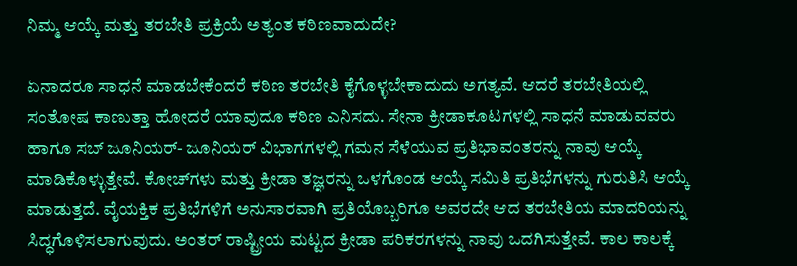ನಿಮ್ಮ ಆಯ್ಕೆ ಮತ್ತು ತರಬೇತಿ ಪ್ರಕ್ರಿಯೆ ಅತ್ಯಂತ ಕಠಿಣವಾದುದೇ?

ಏನಾದರೂ ಸಾಧನೆ ಮಾಡಬೇಕೆಂದರೆ ಕಠಿಣ ತರಬೇತಿ ಕೈಗೊಳ್ಳಬೇಕಾದುದು ಅಗತ್ಯವೆ. ಆದರೆ ತರಬೇತಿಯಲ್ಲಿ ಸಂತೋಷ ಕಾಣುತ್ತಾ ಹೋದರೆ ಯಾವುದೂ ಕಠಿಣ ಎನಿಸದು. ಸೇನಾ ಕ್ರೀಡಾಕೂಟಗಳಲ್ಲಿ ಸಾಧನೆ ಮಾಡುವವರು ಹಾಗೂ ಸಬ್ ಜೂನಿಯರ್- ಜೂನಿಯರ್ ವಿಭಾಗಗಳಲ್ಲಿ ಗಮನ ಸೆಳೆಯುವ ಪ್ರತಿಭಾವಂತರನ್ನು ನಾವು ಆಯ್ಕೆ ಮಾಡಿಕೊಳ್ಳುತ್ತೇವೆ. ಕೋಚ್‌ಗಳು ಮತ್ತು ಕ್ರೀಡಾ ತಜ್ಞರನ್ನು ಒಳಗೊಂಡ ಆಯ್ಕೆ ಸಮಿತಿ ಪ್ರತಿಭೆಗಳನ್ನು ಗುರುತಿಸಿ ಆಯ್ಕೆ ಮಾಡುತ್ತದೆ. ವೈಯಕ್ತಿಕ ಪ್ರತಿಭೆಗಳಿಗೆ ಅನುಸಾರವಾಗಿ ಪ್ರತಿಯೊಬ್ಬರಿಗೂ ಅವರದೇ ಆದ ತರಬೇತಿಯ ಮಾದರಿಯನ್ನು ಸಿದ್ಧಗೊಳಿಸಲಾಗುವುದು. ಅಂತರ್ ರಾಷ್ಟ್ರೀಯ ಮಟ್ಟದ ಕ್ರೀಡಾ ಪರಿಕರಗಳನ್ನು ನಾವು ಒದಗಿಸುತ್ತೇವೆ. ಕಾಲ ಕಾಲಕ್ಕೆ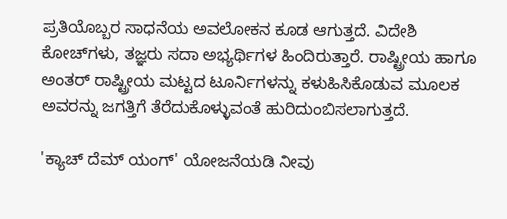ಪ್ರತಿಯೊಬ್ಬರ ಸಾಧನೆಯ ಅವಲೋಕನ ಕೂಡ ಆಗುತ್ತದೆ. ವಿದೇಶಿ ಕೋಚ್‌ಗಳು, ತಜ್ಞರು ಸದಾ ಅಭ್ಯರ್ಥಿಗಳ ಹಿಂದಿರುತ್ತಾರೆ. ರಾಷ್ಟ್ರೀಯ ಹಾಗೂ ಅಂತರ್ ರಾಷ್ಟ್ರೀಯ ಮಟ್ಟದ ಟೂರ್ನಿಗಳನ್ನು ಕಳುಹಿಸಿಕೊಡುವ ಮೂಲಕ ಅವರನ್ನು ಜಗತ್ತಿಗೆ ತೆರೆದುಕೊಳ್ಳುವಂತೆ ಹುರಿದುಂಬಿಸಲಾಗುತ್ತದೆ.

'ಕ್ಯಾಚ್ ದೆಮ್ ಯಂಗ್' ಯೋಜನೆಯಡಿ ನೀವು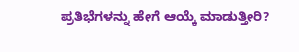ಪ್ರತಿಭೆಗಳನ್ನು ಹೇಗೆ ಆಯ್ಕೆ ಮಾಡುತ್ತೀರಿ?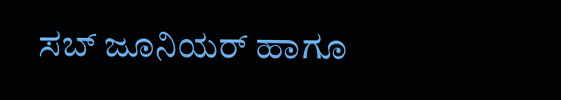ಸಬ್ ಜೂನಿಯರ್ ಹಾಗೂ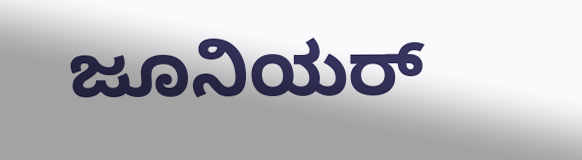ಜೂನಿಯರ್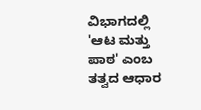ವಿಭಾಗದಲ್ಲಿ 'ಆಟ ಮತ್ತು ಪಾಠ' ಎಂಬ ತತ್ವದ ಆಧಾರ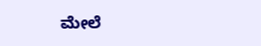ಮೇಲೆ